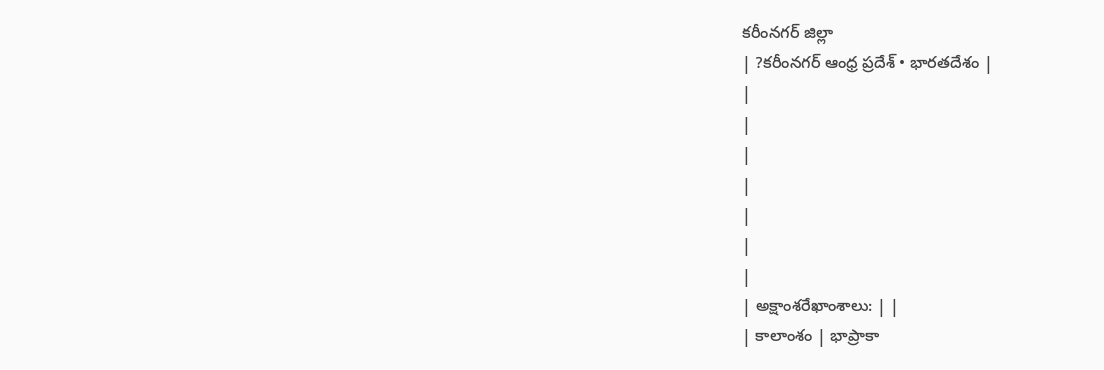కరీంనగర్ జిల్లా
| ?కరీంనగర్ ఆంధ్ర ప్రదేశ్ • భారతదేశం |
|
|
|
|
|
|
|
| అక్షాంశరేఖాంశాలు: | |
| కాలాంశం | భాప్రాకా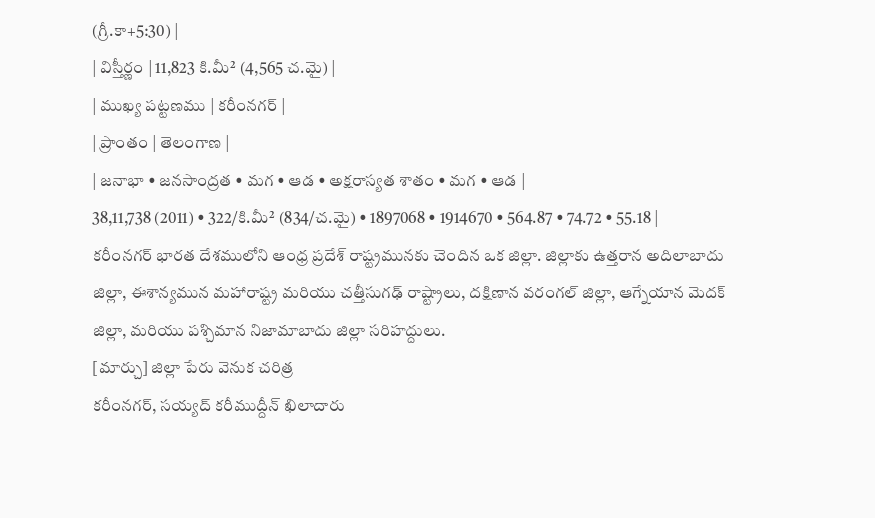(గ్రీ.కా+5:30) |
| విస్తీర్ణం | 11,823 కి.మీ² (4,565 చ.మై) |
| ముఖ్య పట్టణము | కరీంనగర్ |
| ప్రాంతం | తెలంగాణ |
| జనాభా • జనసాంద్రత • మగ • ఆడ • అక్షరాస్యత శాతం • మగ • ఆడ |
38,11,738 (2011) • 322/కి.మీ² (834/చ.మై) • 1897068 • 1914670 • 564.87 • 74.72 • 55.18 |
కరీంనగర్ భారత దేశములోని ఆంధ్ర ప్రదేశ్ రాష్ట్రమునకు చెందిన ఒక జిల్లా. జిల్లాకు ఉత్తరాన అదిలాబాదు జిల్లా, ఈశాన్యమున మహారాష్ట్ర మరియు చత్తీసుగఢ్ రాష్ట్రాలు, దక్షిణాన వరంగల్ జిల్లా, ఆగ్నేయాన మెదక్ జిల్లా, మరియు పశ్చిమాన నిజామాబాదు జిల్లా సరిహద్దులు.
[మార్చు] జిల్లా పేరు వెనుక చరిత్ర
కరీంనగర్, సయ్యద్ కరీముద్దీన్ ఖిలాదారు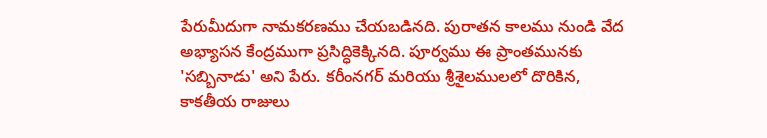పేరుమీదుగా నామకరణము చేయబడినది. పురాతన కాలము నుండి వేద అభ్యాసన కేంద్రముగా ప్రసిద్ధికెక్కినది. పూర్వము ఈ ప్రాంతమునకు 'సబ్బినాడు' అని పేరు. కరీంనగర్ మరియు శ్రీశైలములలో దొరికిన, కాకతీయ రాజులు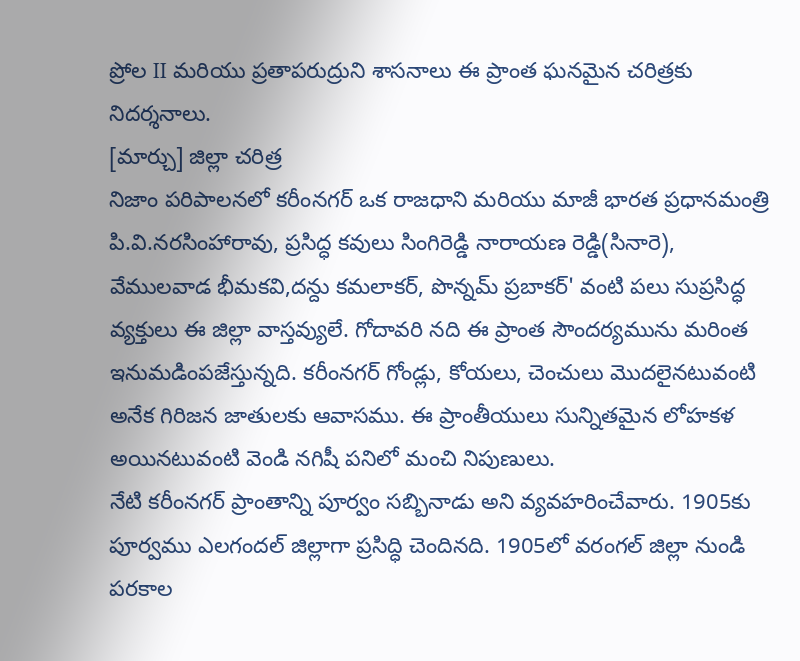ప్రోల II మరియు ప్రతాపరుద్రుని శాసనాలు ఈ ప్రాంత ఘనమైన చరిత్రకు నిదర్శనాలు.
[మార్చు] జిల్లా చరిత్ర
నిజాం పరిపాలనలో కరీంనగర్ ఒక రాజధాని మరియు మాజీ భారత ప్రధానమంత్రి పి.వి.నరసింహారావు, ప్రసిద్ధ కవులు సింగిరెడ్డి నారాయణ రెడ్డి(సినారె), వేములవాడ భీమకవి,దన్దు కమలాకర్, పొన్నమ్ ప్రబాకర్' వంటి పలు సుప్రసిద్ధ వ్యక్తులు ఈ జిల్లా వాస్తవ్యులే. గోదావరి నది ఈ ప్రాంత సౌందర్యమును మరింత ఇనుమడింపజేస్తున్నది. కరీంనగర్ గోండ్లు, కోయలు, చెంచులు మొదలైనటువంటి అనేక గిరిజన జాతులకు ఆవాసము. ఈ ప్రాంతీయులు సున్నితమైన లోహకళ అయినటువంటి వెండి నగిషీ పనిలో మంచి నిపుణులు.
నేటి కరీంనగర్ ప్రాంతాన్ని పూర్వం సబ్బినాడు అని వ్యవహరించేవారు. 1905కు పూర్వము ఎలగందల్ జిల్లాగా ప్రసిద్ధి చెందినది. 1905లో వరంగల్ జిల్లా నుండి పరకాల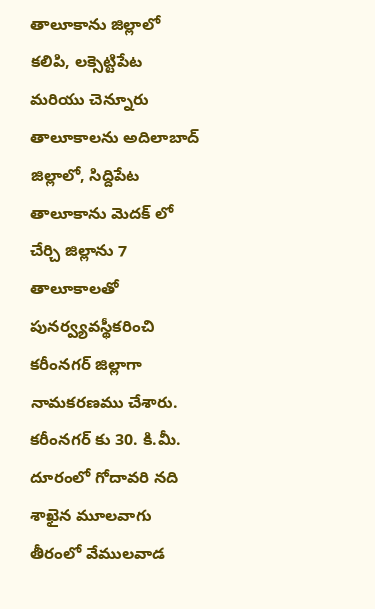తాలూకాను జిల్లాలో కలిపి, లక్సెట్టిపేట మరియు చెన్నూరు తాలూకాలను అదిలాబాద్ జిల్లాలో, సిద్దిపేట తాలూకాను మెదక్ లో చేర్చి జిల్లాను 7 తాలూకాలతో పునర్వ్యవస్థీకరించి కరీంనగర్ జిల్లాగా నామకరణము చేశారు.
కరీంనగర్ కు 30. కి.మీ. దూరంలో గోదావరి నది శాఖైన మూలవాగు తీరంలో వేములవాడ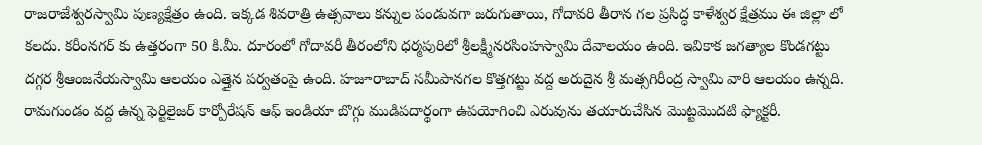రాజరాజేశ్వరస్వామి పుణ్యక్షేత్రం ఉంది. ఇక్కడ శివరాత్రి ఉత్సవాలు కన్నుల పండువగా జరుగుతాయి, గోదావరి తీరాన గల ప్రసిద్ధ కాళేశ్వర క్షేత్రము ఈ జిల్లా లో కలదు. కరీంనగర్ కు ఉత్తరంగా 50 కి.మీ. దూరంలో గోదావరీ తీరంలోని ధర్మపురిలో శ్రీలక్ష్మీనరసింహస్వామి దేవాలయం ఉంది. ఇవికాక జగత్యాల కొండగట్టు దగ్గర శ్రీఆంజనేయస్వామి ఆలయం ఎత్తైన పర్వతంపై ఉంది. హజూరాబాద్ సమీపానగల కొత్తగట్టు వద్ద అరుదైన శ్రీ మత్సగిరీంద్ర స్వామి వారి ఆలయం ఉన్నది. రామగుండం వద్ద ఉన్న ఫెర్టిలైజర్ కార్పోరేషన్ ఆఫ్ ఇండియా బొగ్గు ముడిపదార్థంగా ఉపయోగించి ఎరువును తయారుచేసిన మొట్టమొదటి ఫ్యాక్టరీ.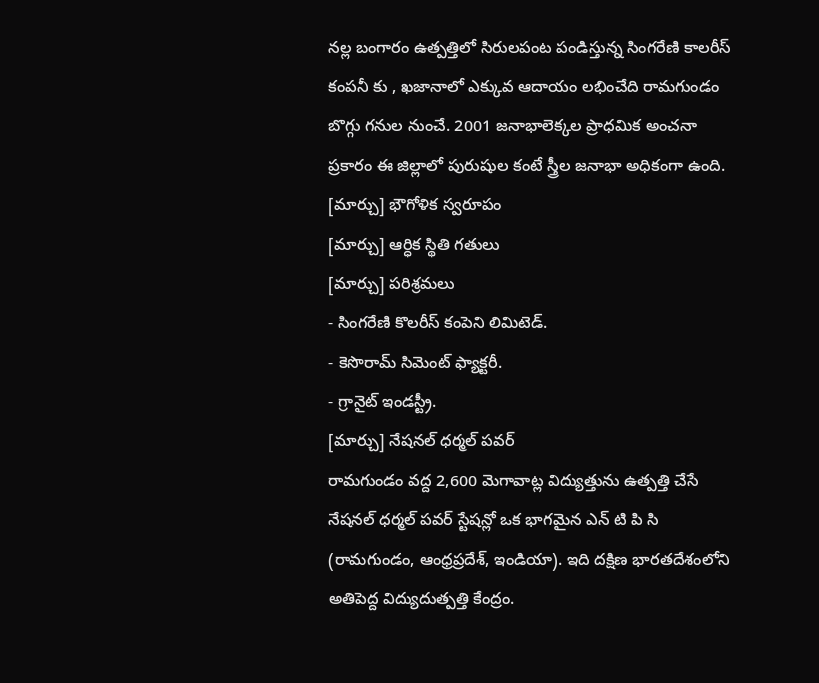నల్ల బంగారం ఉత్పత్తిలో సిరులపంట పండిస్తున్న సింగరేణి కాలరీస్ కంపనీ కు , ఖజానాలో ఎక్కువ ఆదాయం లభించేది రామగుండం బొగ్గు గనుల నుంచే. 2001 జనాభాలెక్కల ప్రాధమిక అంచనా ప్రకారం ఈ జిల్లాలో పురుషుల కంటే స్త్రీల జనాభా అధికంగా ఉంది.
[మార్చు] భౌగోళిక స్వరూపం
[మార్చు] ఆర్ధిక స్థితి గతులు
[మార్చు] పరిశ్రమలు
- సింగరేణి కొలరీస్ కంపెని లిమిటెడ్.
- కెసొరామ్ సిమెంట్ ఫ్యాక్టరీ.
- గ్రానైట్ ఇండస్ట్రీ.
[మార్చు] నేషనల్ ధర్మల్ పవర్
రామగుండం వద్ద 2,600 మెగావాట్ల విద్యుత్తును ఉత్పత్తి చేసే నేషనల్ ధర్మల్ పవర్ స్టేషన్లో ఒక భాగమైన ఎన్ టి పి సి (రామగుండం, ఆంధ్రప్రదేశ్, ఇండియా). ఇది దక్షిణ భారతదేశంలోని అతిపెద్ద విద్యుదుత్పత్తి కేంద్రం.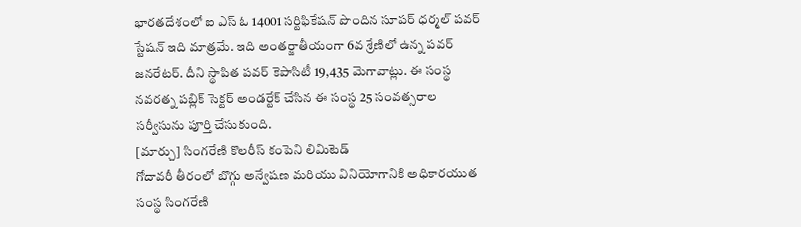భారతదేశంలో ఐ ఎస్ ఓ 14001 సర్టిఫికేషన్ పొందిన సూపర్ ధర్మల్ పవర్ స్టేషన్ ఇది మాత్రమే. ఇది అంతర్జాతీయంగా 6వ శ్రేణిలో ఉన్న పవర్ జనరేటర్. దీని స్థాపిత పవర్ కెపాసిటీ 19,435 మెగావాట్లు. ఈ సంస్థ నవరత్న పబ్లిక్ సెక్టర్ అండర్టేక్ చేసిన ఈ సంస్థ 25 సంవత్సరాల సర్వీసును పూర్తి చేసుకుంది.
[మార్చు] సింగరేణి కొలరీస్ కంపెని లిమిటెడ్
గోదావరీ తీరంలో బొగ్గు అన్వేషణ మరియు వినియోగానికి అధికారయుత సంస్థ సింగరేణి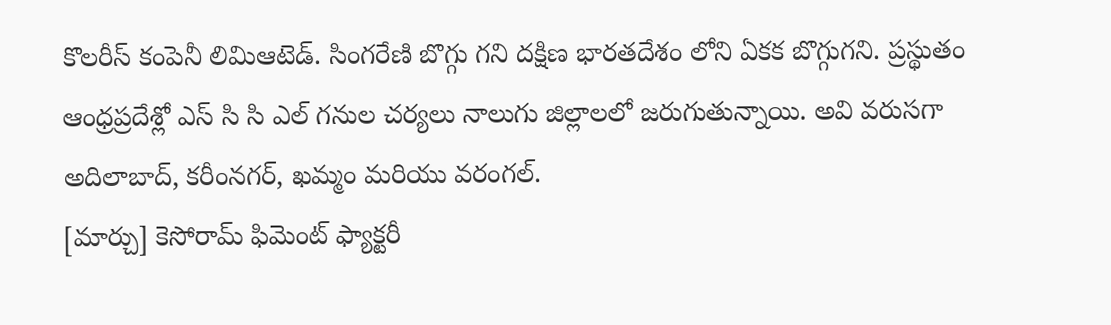కొలరీస్ కంపెనీ లిమిఆటెడ్. సింగరేణి బొగ్గు గని దక్షిణ భారతదేశం లోని ఏకక బొగ్గుగని. ప్రస్థుతం ఆంధ్రప్రదేశ్లో ఎస్ సి సి ఎల్ గనుల చర్యలు నాలుగు జిల్లాలలో జరుగుతున్నాయి. అవి వరుసగా అదిలాబాద్, కరీంనగర్, ఖమ్మం మరియు వరంగల్.
[మార్చు] కెసోరామ్ ఫిమెంట్ ఫ్యాక్టరీ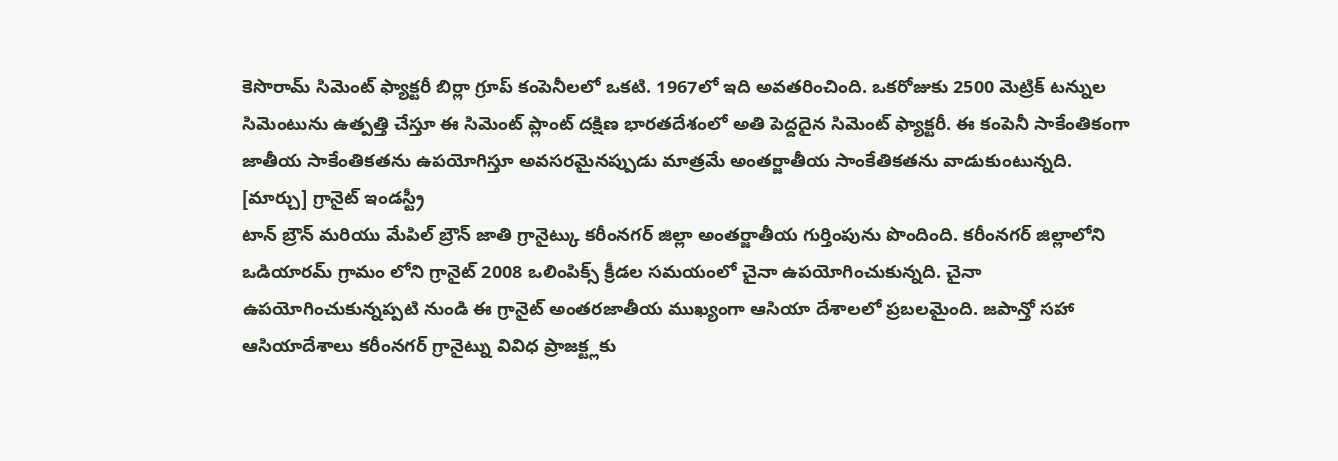కెసొరామ్ సిమెంట్ ఫ్యాక్టరీ బిర్లా గ్రూప్ కంపెనీలలో ఒకటి. 1967లో ఇది అవతరించింది. ఒకరోజుకు 2500 మెట్రిక్ టన్నుల సిమెంటును ఉత్పత్తి చేస్తూ ఈ సిమెంట్ ప్లాంట్ దక్షిణ భారతదేశంలో అతి పెద్దదైన సిమెంట్ ఫ్యాక్టరీ. ఈ కంపెనీ సాకేంతికంగా జాతీయ సాకేంతికతను ఉపయోగిస్తూ అవసరమైనప్పుడు మాత్రమే అంతర్జాతీయ సాంకేతికతను వాడుకుంటున్నది.
[మార్చు] గ్రానైట్ ఇండస్ట్రీ
టాన్ బ్రౌన్ మరియు మేపిల్ బ్రౌన్ జాతి గ్రానైట్కు కరీంనగర్ జిల్లా అంతర్జాతీయ గుర్తింపును పొందింది. కరీంనగర్ జిల్లాలోని ఒడియారమ్ గ్రామం లోని గ్రానైట్ 2008 ఒలింపిక్స్ క్రీడల సమయంలో చైనా ఉపయోగించుకున్నది. చైనా ఉపయోగించుకున్నప్పటి నుండి ఈ గ్రానైట్ అంతరజాతీయ ముఖ్యంగా ఆసియా దేశాలలో ప్రబలమైంది. జపాన్తో సహా ఆసియాదేశాలు కరీంనగర్ గ్రానైట్ను వివిధ ప్రాజక్ట్లకు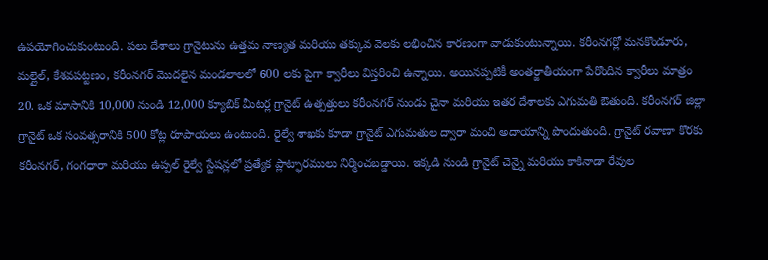ఉపయోగించుకుంటుంది. పలు దేశాలు గ్రానైటును ఉత్తమ నాణ్యత మరియు తక్కువ వెలకు లభించిన కారణంగా వాడుకుంటున్నాయి. కరీంనగర్లో మనకొండూరు, మల్లైల్, కేశవపట్టణం, కరీంనగర్ మొదలైన మండలాలలో 600 లకు పైగా క్వారీలు విస్తరించి ఉన్నాయి. అయినప్పటికీ అంతర్జాతీయంగా పేరొందిన క్వారీలు మాత్రం 20. ఒక మాసానికి 10,000 నుండి 12,000 క్యూబిక్ మీటర్ల గ్రానైట్ ఉత్పత్తులు కరీంనగర్ నుండు చైనా మరియు ఇతర దేశాలకు ఎగుమతి ఔతుంది. కరీంనగర్ జిల్లా గ్రానైట్ ఒక సంవత్సరానికి 500 కోట్ల రూపాయలు ఉంటుంది. రైల్వే శాఖకు కూడా గ్రానైట్ ఎగుమతుల ద్వారా మంచి అదాయాన్ని పొందుతుంది. గ్రానైట్ రవాణా కొరకు కరీంనగర్, గంగధారా మరియు ఉప్పల్ రైల్వే స్టేషన్లలో ప్రత్యేక ప్లాట్ఫారములు నిర్మించబడ్డాయి. ఇక్కడి నుండి గ్రానైట్ చెన్నై మరియు కాకినాడా రేవుల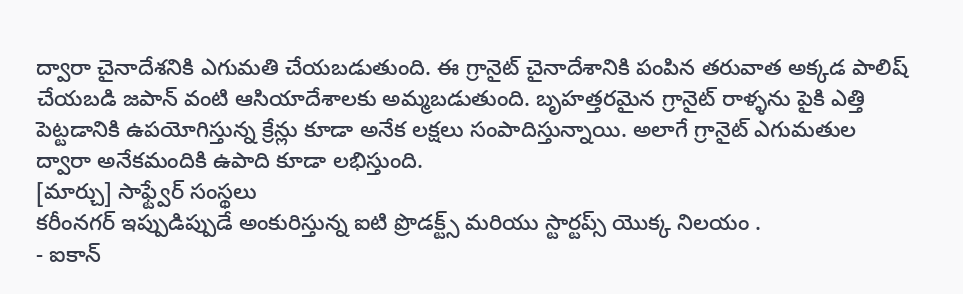ద్వారా చైనాదేశనికి ఎగుమతి చేయబడుతుంది. ఈ గ్రానైట్ చైనాదేశానికి పంపిన తరువాత అక్కడ పాలిష్ చేయబడి జపాన్ వంటి ఆసియాదేశాలకు అమ్మబడుతుంది. బృహత్తరమైన గ్రానైట్ రాళ్ళను పైకి ఎత్తి పెట్టడానికి ఉపయోగిస్తున్న క్రేన్లు కూడా అనేక లక్షలు సంపాదిస్తున్నాయి. అలాగే గ్రానైట్ ఎగుమతుల ద్వారా అనేకమందికి ఉపాది కూడా లభిస్తుంది.
[మార్చు] సాఫ్ట్వేర్ సంస్థలు
కరీంనగర్ ఇప్పుడిప్పుడే అంకురిస్తున్న ఐటి ప్రొడక్ట్స్ మరియు స్టార్టప్స్ యొక్క నిలయం .
- ఐకాన్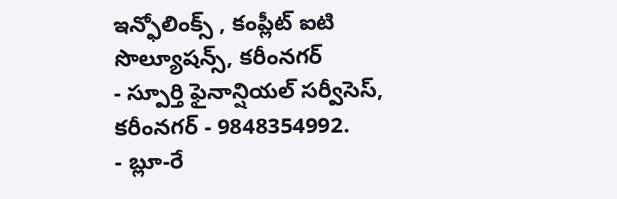ఇన్ఫోలింక్స్ , కంప్లీట్ ఐటి సొల్యూషన్స్, కరీంనగర్
- స్పూర్తి ఫైనాన్షియల్ సర్వీసెస్, కరీంనగర్ - 9848354992.
- బ్లూ-రే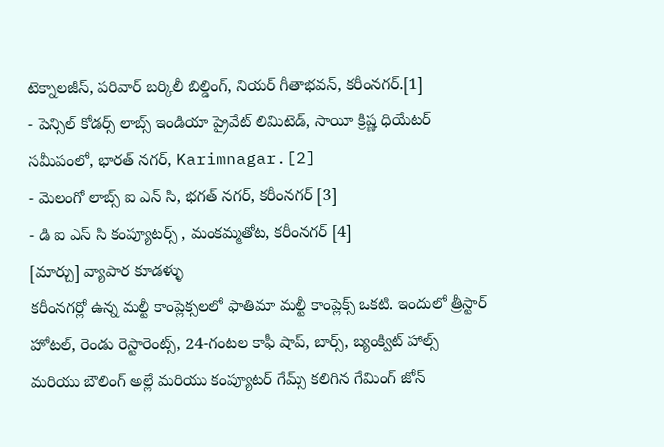టెక్నాలజీస్, పరివార్ బర్కిలీ బిల్డింగ్, నియర్ గీతాభవన్, కరీంనగర్.[1]
- పెన్సిల్ కోడర్స్ లాబ్స్ ఇండియా ప్రైవేట్ లిమిటెడ్, సాయీ క్రిష్ణ ధియేటర్ సమీపంలో, భారత్ నగర్, Karimnagar.[2]
- మెలంగో లాబ్స్ ఐ ఎన్ సి, భగత్ నగర్, కరీంనగర్ [3]
- డి ఐ ఎస్ సి కంప్యూటర్స్ , మంకమ్మతోట, కరీంనగర్ [4]
[మార్చు] వ్యాపార కూడళ్ళు
కరీంనగర్లో ఉన్న మల్టీ కాంప్లెక్సలలో ఫాతిమా మల్టీ కాంప్లెక్స్ ఒకటి. ఇందులో త్రీస్టార్ హోటల్, రెండు రెస్టారెంట్స్, 24-గంటల కాఫీ షాప్, బార్స్, బ్యంక్విట్ హాల్స్ మరియు బౌలింగ్ అల్లే మరియు కంప్యూటర్ గేమ్స్ కలిగిన గేమింగ్ జోన్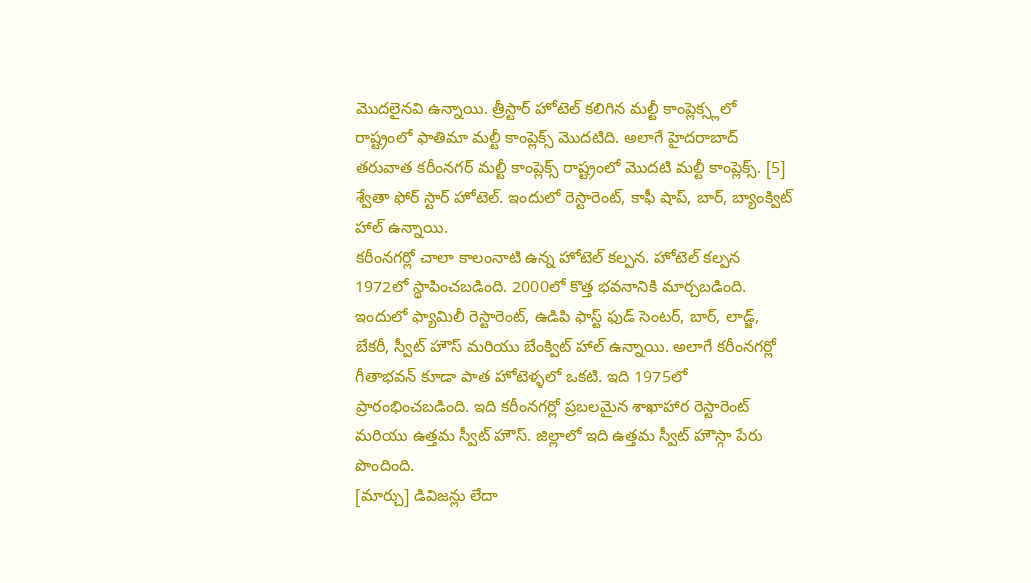మొదలైనవి ఉన్నాయి. త్రీస్టార్ హోటెల్ కలిగిన మల్టీ కాంప్లెక్స్లలో రాష్ట్రంలో ఫాతిమా మల్టీ కాంప్లెక్స్ మొదటిది. అలాగే హైదరాబాద్ తరువాత కరీంనగర్ మల్టీ కాంప్లెక్స్ రాష్ట్రంలో మొదటి మల్టీ కాంప్లెక్స్. [5]
శ్వేతా ఫోర్ స్టార్ హోటెల్. ఇందులో రెస్టారెంట్, కాఫీ షాప్, బార్, బ్యాంక్విట్ హాల్ ఉన్నాయి.
కరీంనగర్లో చాలా కాలంనాటి ఉన్న హోటెల్ కల్పన. హోటెల్ కల్పన 1972లో స్థాపించబడింది. 2000లో కొత్త భవనానికి మార్చబడింది. ఇందులో ఫ్యామిలీ రెస్టారెంట్, ఉడిపి ఫాస్ట్ ఫుడ్ సెంటర్, బార్, లాడ్జ్, బేకరీ, స్వీట్ హౌస్ మరియు బేంక్విట్ హాల్ ఉన్నాయి. అలాగే కరీంనగర్లో గీతాభవన్ కూడా పాత హోటెళ్ళలో ఒకటి. ఇది 1975లో ప్రారంభించబడింది. ఇది కరీంనగర్లో ప్రబలమైన శాఖాహార రెస్టారెంట్ మరియు ఉత్తమ స్వీట్ హౌస్. జిల్లాలో ఇది ఉత్తమ స్వీట్ హౌస్గా పేరు పొందింది.
[మార్చు] డివిజన్లు లేదా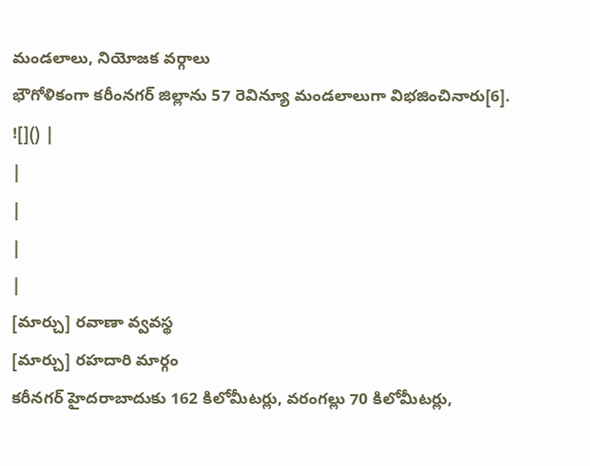మండలాలు, నియోజక వర్గాలు
భౌగోళికంగా కరీంనగర్ జిల్లాను 57 రెవిన్యూ మండలాలుగా విభజించినారు[6].
![]() |
|
|
|
|
[మార్చు] రవాణా వ్వవస్థ
[మార్చు] రహదారి మార్గం
కరీనగర్ హైదరాబాదుకు 162 కిలోమీటర్లు, వరంగల్లు 70 కిలోమీటర్లు,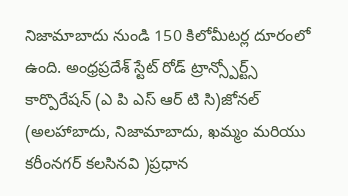నిజామాబాదు నుండి 150 కిలోమీటర్ల దూరంలో ఉంది. అంధ్రప్రదేశ్ స్టేట్ రోడ్ ట్రాన్స్పోర్ట్స్ కార్పొరేషన్ (ఎ పి ఎస్ ఆర్ టి సి)జోనల్ (అలహాబాదు, నిజామాబాదు, ఖమ్మం మరియు కరీంనగర్ కలసినవి )ప్రధాన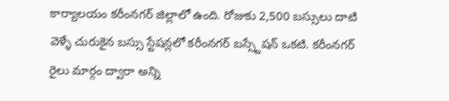కార్యాలయం కరీంనగర్ జిల్లాలో ఉంది. రోజుకు 2,500 బస్సులు దాటి వెళ్ళే చురుకైన బస్సు స్టేషన్లలో కరీంనగర్ బస్స్టేషన్ ఒకటి. కరీంనగర్ రైలు మార్గం ద్వారా అన్ని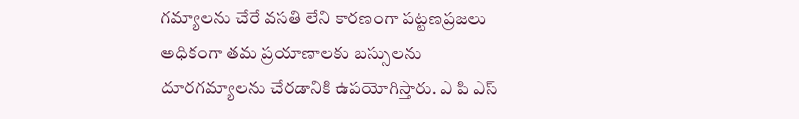గమ్యాలను చేరే వసతి లేని కారణంగా పట్టణప్రజలు అధికంగా తమ ప్రయాణాలకు బస్సులను దూరగమ్యాలను చేరడానికి ఉపయోగిస్తారు. ఎ పి ఎస్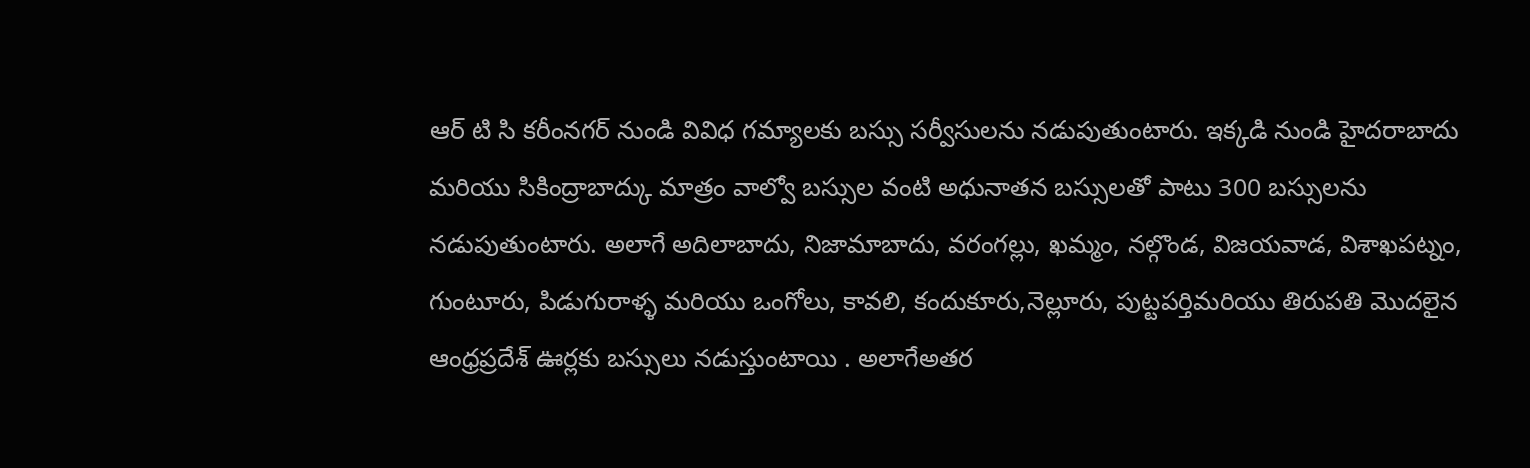ఆర్ టి సి కరీంనగర్ నుండి వివిధ గమ్యాలకు బస్సు సర్వీసులను నడుపుతుంటారు. ఇక్కడి నుండి హైదరాబాదు మరియు సికింద్రాబాద్కు మాత్రం వాల్వో బస్సుల వంటి అధునాతన బస్సులతో పాటు 300 బస్సులను నడుపుతుంటారు. అలాగే అదిలాబాదు, నిజామాబాదు, వరంగల్లు, ఖమ్మం, నల్గొండ, విజయవాడ, విశాఖపట్నం, గుంటూరు, పిడుగురాళ్ళ మరియు ఒంగోలు, కావలి, కందుకూరు,నెల్లూరు, పుట్టపర్తిమరియు తిరుపతి మొదలైన ఆంధ్రప్రదేశ్ ఊర్లకు బస్సులు నడుస్తుంటాయి . అలాగేఅతర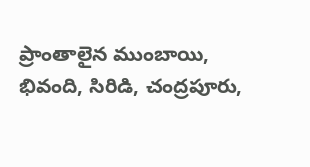ప్రాంతాలైన ముంబాయి, భివంది, సిరిడి, చంద్రపూరు,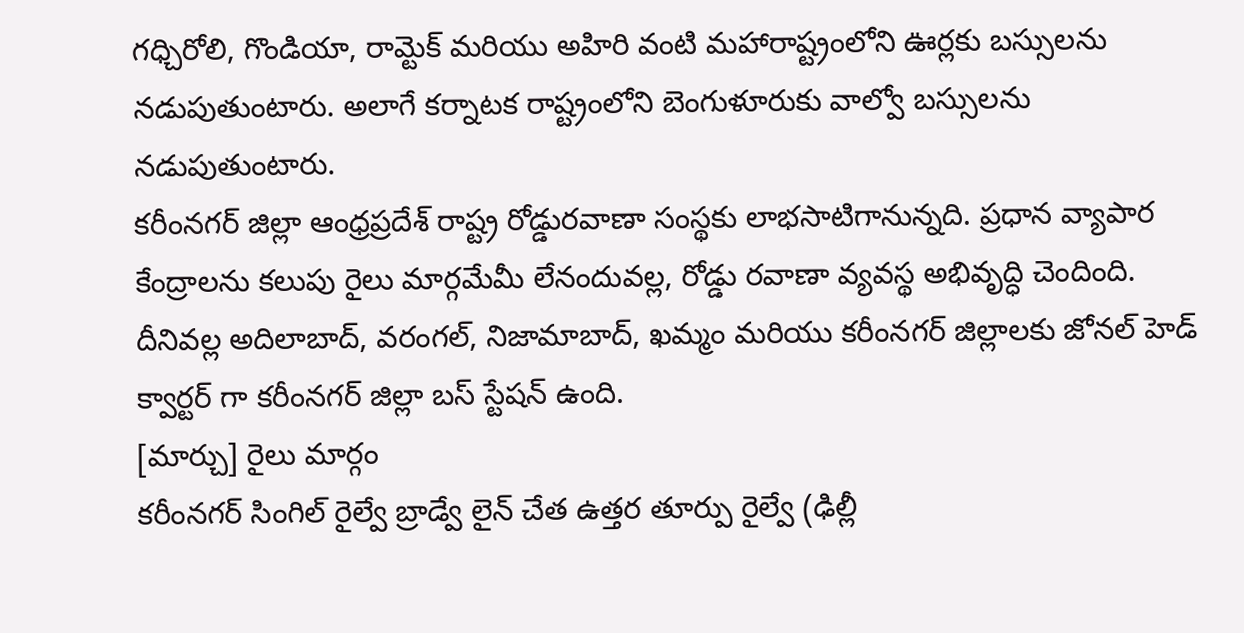గధ్చిరోలి, గొండియా, రామ్టెక్ మరియు అహిరి వంటి మహారాష్ట్రంలోని ఊర్లకు బస్సులను నడుపుతుంటారు. అలాగే కర్నాటక రాష్ట్రంలోని బెంగుళూరుకు వాల్వో బస్సులను నడుపుతుంటారు.
కరీంనగర్ జిల్లా ఆంధ్రప్రదేశ్ రాష్ట్ర రోడ్డురవాణా సంస్థకు లాభసాటిగానున్నది. ప్రధాన వ్యాపార కేంద్రాలను కలుపు రైలు మార్గమేమీ లేనందువల్ల, రోడ్డు రవాణా వ్యవస్థ అభివృద్ధి చెందింది. దీనివల్ల అదిలాబాద్, వరంగల్, నిజామాబాద్, ఖమ్మం మరియు కరీంనగర్ జిల్లాలకు జోనల్ హెడ్ క్వార్టర్ గా కరీంనగర్ జిల్లా బస్ స్టేషన్ ఉంది.
[మార్చు] రైలు మార్గం
కరీంనగర్ సింగిల్ రైల్వే బ్రాడ్వే లైన్ చేత ఉత్తర తూర్పు రైల్వే (ఢిల్లీ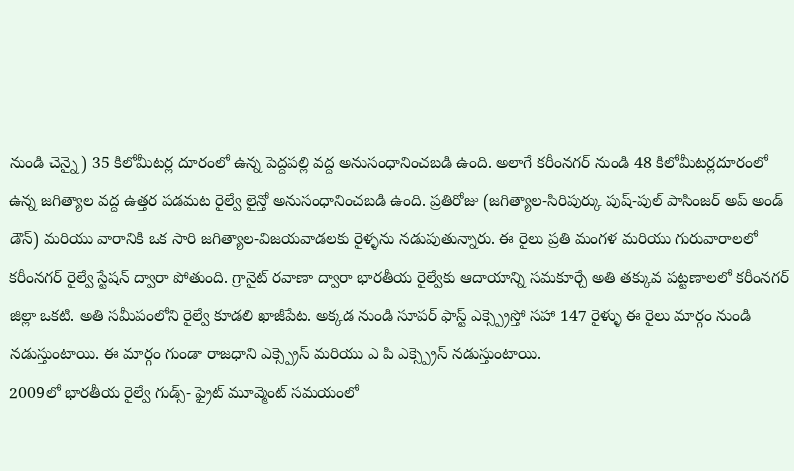నుండి చెన్నై) 35 కిలోమీటర్ల దూరంలో ఉన్న పెద్దపల్లి వద్ద అనుసంధానించబడి ఉంది. అలాగే కరీంనగర్ నుండి 48 కిలోమీటర్లదూరంలో ఉన్న జగిత్యాల వద్ద ఉత్తర పడమట రైల్వే లైన్తో అనుసంధానించబడి ఉంది. ప్రతిరోజు (జగిత్యాల-సిరిపుర్కు పుష్-పుల్ పాసింజర్ అప్ అండ్ డౌన్) మరియు వారానికి ఒక సారి జగిత్యాల-విజయవాడలకు రైళ్ళను నడుపుతున్నారు. ఈ రైలు ప్రతి మంగళ మరియు గురువారాలలో కరీంనగర్ రైల్వే స్టేషన్ ద్వారా పోతుంది. గ్రానైట్ రవాణా ద్వారా భారతీయ రైల్వేకు ఆదాయాన్ని సమకూర్చే అతి తక్కువ పట్టణాలలో కరీంనగర్ జిల్లా ఒకటి. అతి సమీపంలోని రైల్వే కూడలి ఖాజీపేట. అక్కడ నుండి సూపర్ ఫాస్ట్ ఎక్స్ప్రెస్తో సహా 147 రైళ్ళు ఈ రైలు మార్గం నుండి నడుస్తుంటాయి. ఈ మార్గం గుండా రాజధాని ఎక్స్ప్రెస్ మరియు ఎ పి ఎక్స్ప్రెస్ నడుస్తుంటాయి.
2009లో భారతీయ రైల్వే గుడ్స్- ఫ్రైట్ మూవ్మెంట్ సమయంలో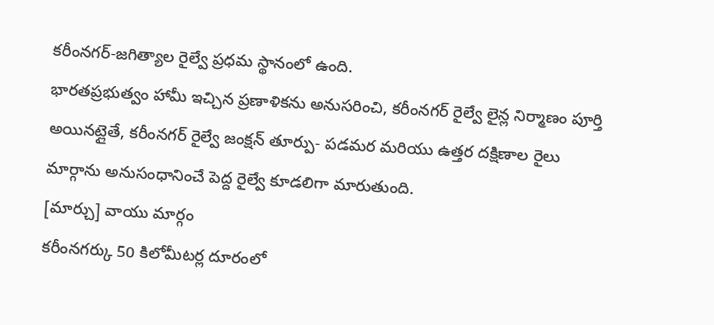కరీంనగర్-జగిత్యాల రైల్వే ప్రధమ స్థానంలో ఉంది.
భారతప్రభుత్వం హామీ ఇచ్చిన ప్రణాళికను అనుసరించి, కరీంనగర్ రైల్వే లైన్ల నిర్మాణం పూర్తి అయినట్లైతే, కరీంనగర్ రైల్వే జంక్షన్ తూర్పు- పడమర మరియు ఉత్తర దక్షిణాల రైలు మార్గాను అనుసంధానించే పెద్ద రైల్వే కూడలిగా మారుతుంది.
[మార్చు] వాయు మార్గం
కరీంనగర్కు 50 కిలోమీటర్ల దూరంలో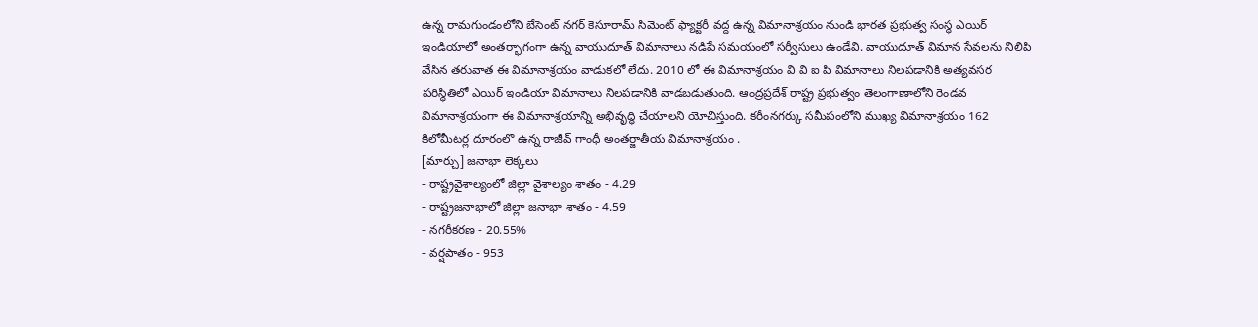ఉన్న రామగుండంలోని బేసెంట్ నగర్ కెసూరామ్ సిమెంట్ ఫ్యాక్టరీ వద్ద ఉన్న విమానాశ్రయం నుండి భారత ప్రభుత్వ సంస్థ ఎయిర్ ఇండియాలో అంతర్భాగంగా ఉన్న వాయుదూత్ విమానాలు నడిపే సమయంలో సర్వీసులు ఉండేవి. వాయుదూత్ విమాన సేవలను నిలిపి వేసిన తరువాత ఈ విమానాశ్రయం వాడుకలో లేదు. 2010 లో ఈ విమానాశ్రయం వి వి ఐ పి విమానాలు నిలపడానికి అత్యవసర పరిస్థితిలో ఎయిర్ ఇండియా విమానాలు నిలపడానికి వాడబడుతుంది. ఆంద్రప్రదేశ్ రాష్ట్ర ప్రభుత్వం తెలంగాణాలోని రెండవ విమానాశ్రయంగా ఈ విమానాశ్రయాన్ని అభివృద్ధి చేయాలని యోచిస్తుంది. కరీంనగర్కు సమీపంలోని ముఖ్య విమానాశ్రయం 162 కిలోమీటర్ల దూరంలొ ఉన్న రాజీవ్ గాంధీ అంతర్జాతీయ విమానాశ్రయం .
[మార్చు] జనాభా లెక్కలు
- రాష్ట్రవైశాల్యంలో జిల్లా వైశాల్యం శాతం - 4.29
- రాష్ట్రజనాభాలో జిల్లా జనాభా శాతం - 4.59
- నగరీకరణ - 20.55%
- వర్షపాతం - 953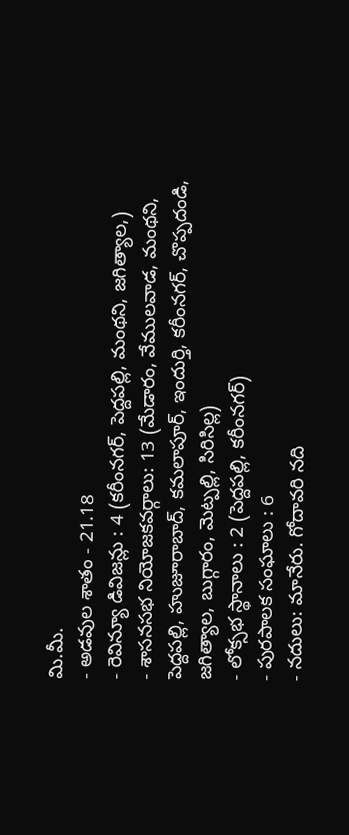మి.మీ.
- అడవుల శాతం - 21.18
- రెవిన్యూ డివిజన్లు : 4 (కరీంనగర్, పెద్దపల్లి, మంథని, జగిత్యాల,)
- శాసనసభ నియోజకవర్గాలు: 13 (మేడారం, వేములవాడ, మంథని, పెద్దపల్లి, హుజూరాబాద్, కమలాపూర్, ఇందుర్తి, కరీంనగర్, చొప్పదండి, జగిత్యాల, బుగ్గారం, మెట్పల్లి, సిరిసిల్ల)
- లోక్సభ స్థానాలు : 2 (పెద్దపల్లి, కరీంనగర్)
- పురపాలక సంఘాలు : 6
- నదులు: మానేరు. గోదావరి నది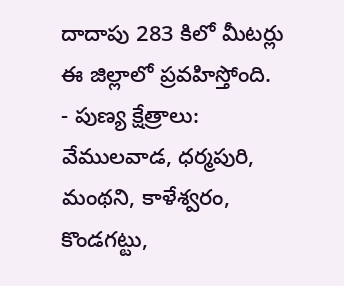దాదాపు 283 కిలో మీటర్లు ఈ జిల్లాలో ప్రవహిస్తోంది.
- పుణ్య క్షేత్రాలు: వేములవాడ, ధర్మపురి, మంథని, కాళేశ్వరం, కొండగట్టు,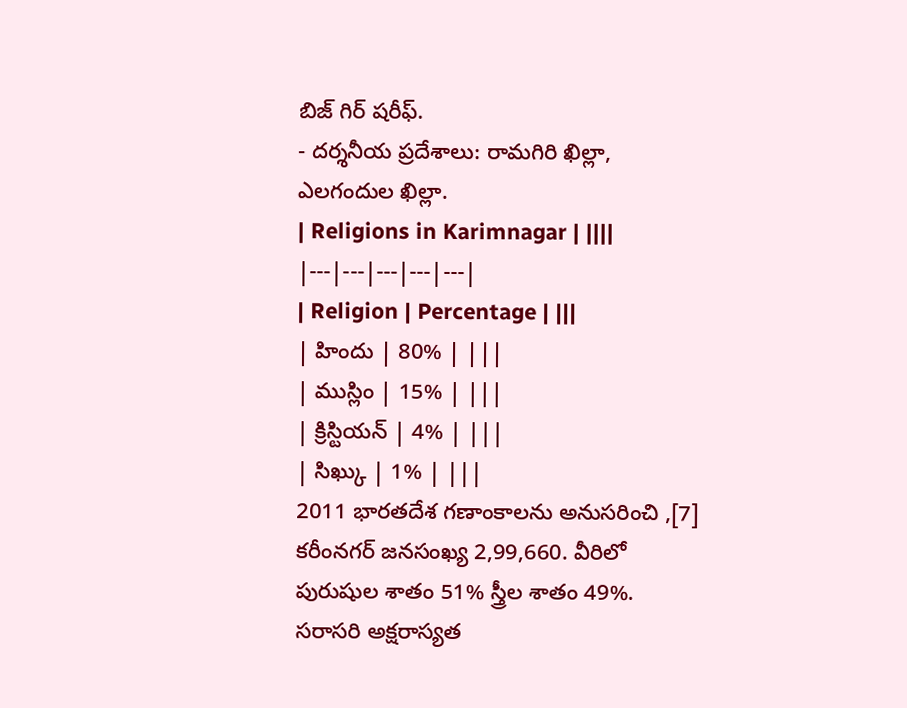బిజ్ గిర్ షరీఫ్.
- దర్శనీయ ప్రదేశాలు: రామగిరి ఖిల్లా, ఎలగందుల ఖిల్లా.
| Religions in Karimnagar | ||||
|---|---|---|---|---|
| Religion | Percentage | |||
| హిందు | 80% | |||
| ముస్లిం | 15% | |||
| క్రిస్టియన్ | 4% | |||
| సిఖ్కు | 1% | |||
2011 భారతదేశ గణాంకాలను అనుసరించి ,[7] కరీంనగర్ జనసంఖ్య 2,99,660. వీరిలో పురుషుల శాతం 51% స్త్రీల శాతం 49%. సరాసరి అక్షరాస్యత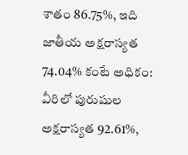శాతం 86.75%, ఇది జాతీయ అక్షరాస్యత 74.04% కంటే అధికం: వీరిలో పురుషుల అక్షరాస్యత 92.61%,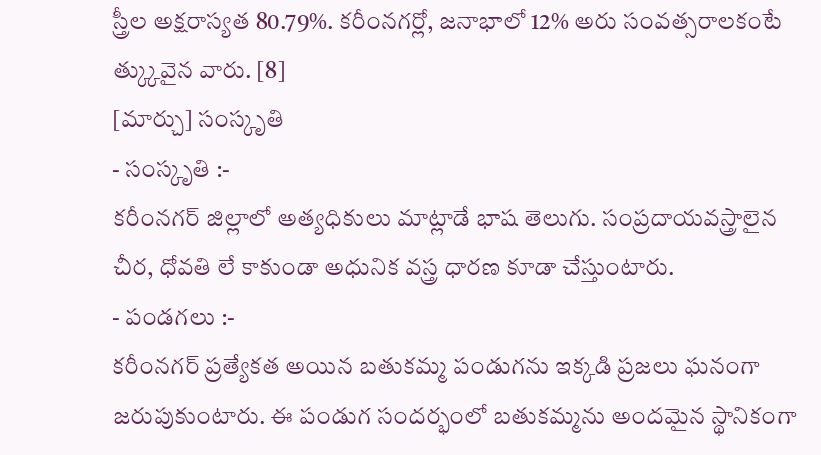స్త్రీల అక్షరాస్యత 80.79%. కరీంనగర్లో, జనాభాలో 12% అరు సంవత్సరాలకంటే త్క్కువైన వారు. [8]
[మార్చు] సంస్కృతి
- సంస్కృతి :-
కరీంనగర్ జిల్లాలో అత్యధికులు మాట్లాడే భాష తెలుగు. సంప్రదాయవస్త్రాలైన చీర, ధోవతి లే కాకుండా అధునిక వస్త్ర ధారణ కూడా చేస్తుంటారు.
- పండగలు :-
కరీంనగర్ ప్రత్యేకత అయిన బతుకమ్మ పండుగను ఇక్కడి ప్రజలు ఘనంగా జరుపుకుంటారు. ఈ పండుగ సందర్భంలో బతుకమ్మను అందమైన స్థానికంగా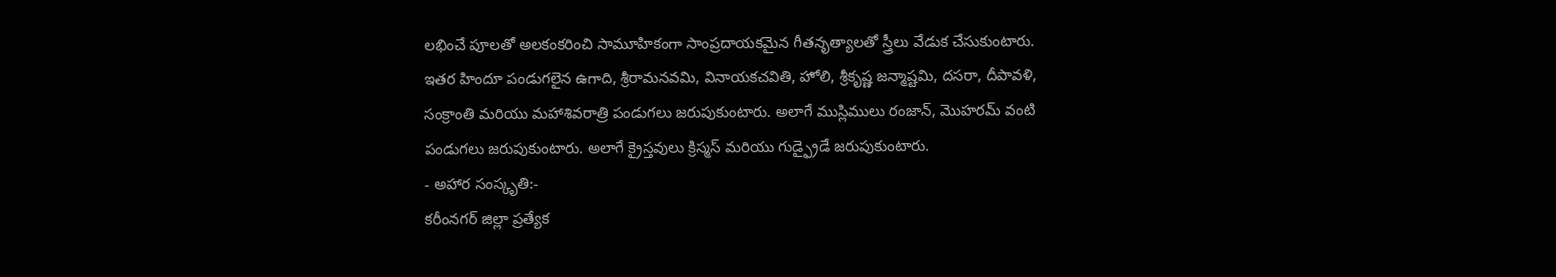లభించే పూలతో అలకంకరించి సామూహికంగా సాంప్రదాయకమైన గీతనృత్యాలతో స్త్రీలు వేడుక చేసుకుంటారు. ఇతర హిందూ పండుగలైన ఉగాది, శ్రీరామనవమి, వినాయకచవితి, హోలి, శ్రీకృష్ణ జన్మాష్టమి, దసరా, దీపావళి, సంక్రాంతి మరియు మహాశివరాత్రి పండుగలు జరుపుకుంటారు. అలాగే ముస్లిములు రంజాన్, మొహరమ్ వంటి పండుగలు జరుపుకుంటారు. అలాగే క్రైస్తవులు క్రిస్మస్ మరియు గుడ్ఫ్రైడే జరుపుకుంటారు.
- అహార సంస్కృతి:-
కరీంనగర్ జిల్లా ప్రత్యేక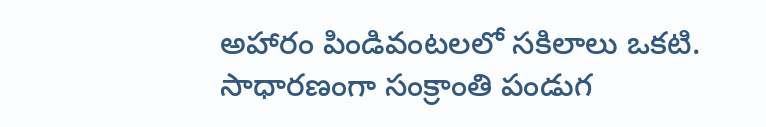అహారం పిండివంటలలో సకిలాలు ఒకటి. సాధారణంగా సంక్రాంతి పండుగ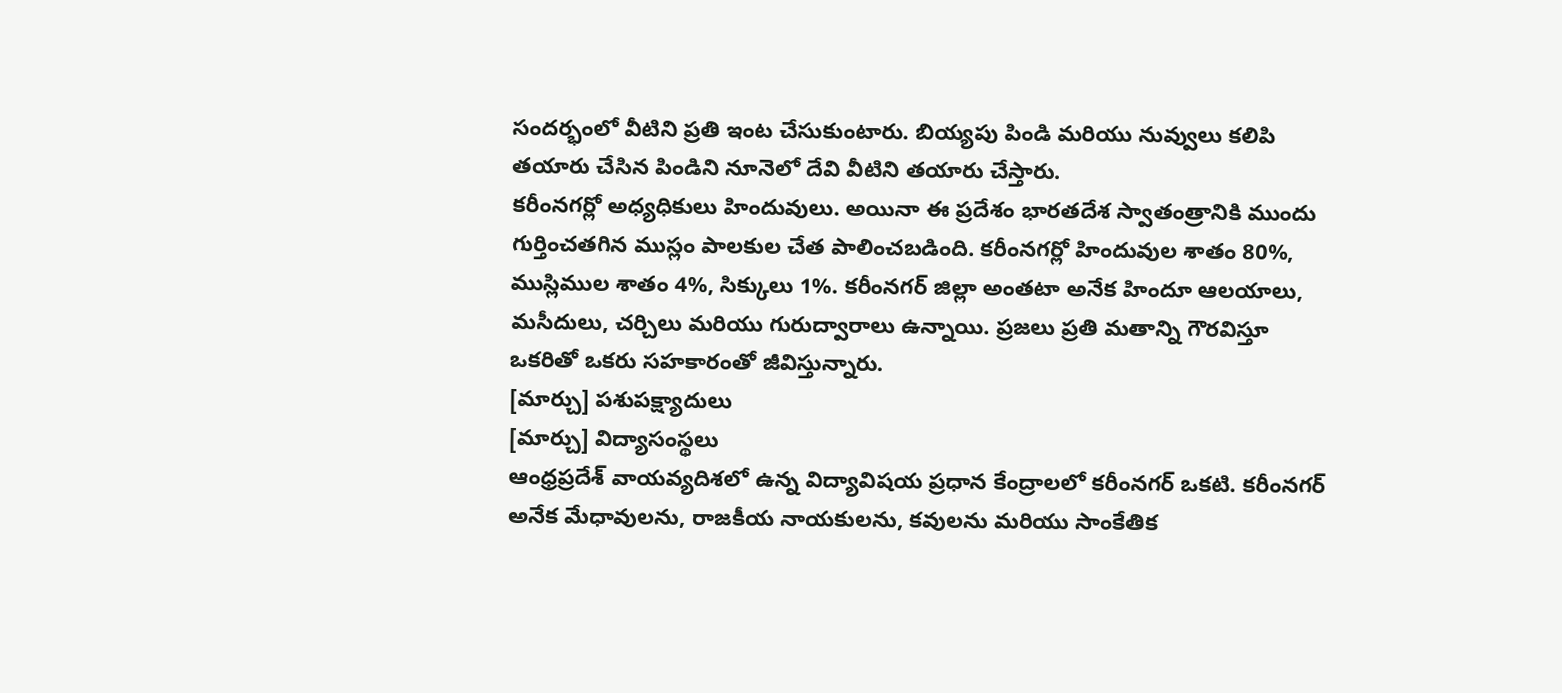సందర్భంలో వీటిని ప్రతి ఇంట చేసుకుంటారు. బియ్యపు పిండి మరియు నువ్వులు కలిపి తయారు చేసిన పిండిని నూనెలో దేవి వీటిని తయారు చేస్తారు.
కరీంనగర్లో అధ్యధికులు హిందువులు. అయినా ఈ ప్రదేశం భారతదేశ స్వాతంత్రానికి ముందు గుర్తించతగిన ముస్లం పాలకుల చేత పాలించబడింది. కరీంనగర్లో హిందువుల శాతం 80%, ముస్లిముల శాతం 4%, సిక్కులు 1%. కరీంనగర్ జిల్లా అంతటా అనేక హిందూ ఆలయాలు, మసీదులు, చర్చిలు మరియు గురుద్వారాలు ఉన్నాయి. ప్రజలు ప్రతి మతాన్ని గౌరవిస్తూ ఒకరితో ఒకరు సహకారంతో జీవిస్తున్నారు.
[మార్చు] పశుపక్ష్యాదులు
[మార్చు] విద్యాసంస్థలు
ఆంధ్రప్రదేశ్ వాయవ్యదిశలో ఉన్న విద్యావిషయ ప్రధాన కేంద్రాలలో కరీంనగర్ ఒకటి. కరీంనగర్ అనేక మేధావులను, రాజకీయ నాయకులను, కవులను మరియు సాంకేతిక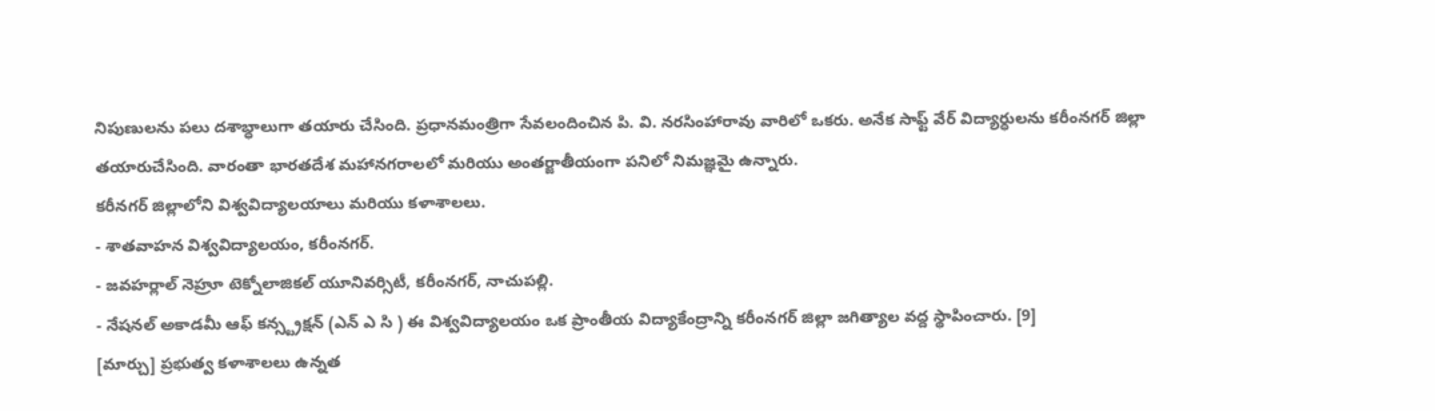నిపుణులను పలు దశాబ్ధాలుగా తయారు చేసింది. ప్రధానమంత్రిగా సేవలందించిన పి. వి. నరసింహారావు వారిలో ఒకరు. అనేక సాఫ్ట్ వేర్ విద్యార్ధులను కరీంనగర్ జిల్లా తయారుచేసింది. వారంతా భారతదేశ మహానగరాలలో మరియు అంతర్జాతీయంగా పనిలో నిమజ్ఞమై ఉన్నారు.
కరీనగర్ జిల్లాలోని విశ్వవిద్యాలయాలు మరియు కళాశాలలు.
- శాతవాహన విశ్వవిద్యాలయం, కరీంనగర్.
- జవహర్లాల్ నెహ్రూ టెక్నోలాజికల్ యూనివర్సిటీ, కరీంనగర్, నాచుపల్లి.
- నేషనల్ అకాడమీ ఆఫ్ కన్స్ట్రక్షన్ (ఎన్ ఎ సి ) ఈ విశ్వవిద్యాలయం ఒక ప్రాంతీయ విద్యాకేంద్రాన్ని కరీంనగర్ జిల్లా జగిత్యాల వద్ద స్థాపించారు. [9]
[మార్చు] ప్రభుత్వ కళాశాలలు ఉన్నత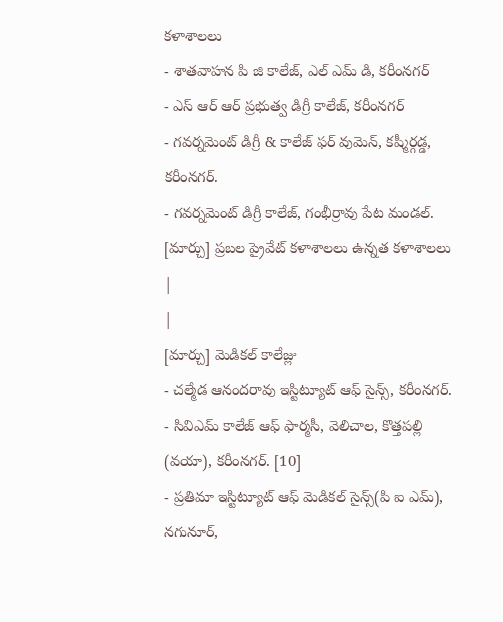కళాశాలలు
- శాతవాహన పి జి కాలేజ్, ఎల్ ఎమ్ డి, కరీంనగర్
- ఎస్ ఆర్ ఆర్ ప్రభుత్వ డిగ్రీ కాలేజ్, కరీంనగర్
- గవర్నమెంట్ డిగ్రీ & కాలేజ్ ఫర్ వుమెన్, కష్మీర్గడ్డ, కరీంనగర్.
- గవర్నమెంట్ డిగ్రీ కాలేజ్, గంభీర్రావు పేట మండల్.
[మార్చు] ప్రబల ప్రైవేట్ కళాశాలలు ఉన్నత కళాశాలలు
|
|
[మార్చు] మెడికల్ కాలేజ్లు
- చల్మేడ ఆనందరావు ఇస్టిట్యూట్ ఆఫ్ సైన్స్, కరీంనగర్.
- సివిఎమ్ కాలేజ్ ఆఫ్ ఫార్మసీ, వెలిచాల, కొత్తపల్లి (వయా), కరీంనగర్. [10]
- ప్రతిమా ఇస్టిట్యూట్ ఆఫ్ మెడికల్ సైన్స్(పి ఐ ఎమ్), నగునూర్,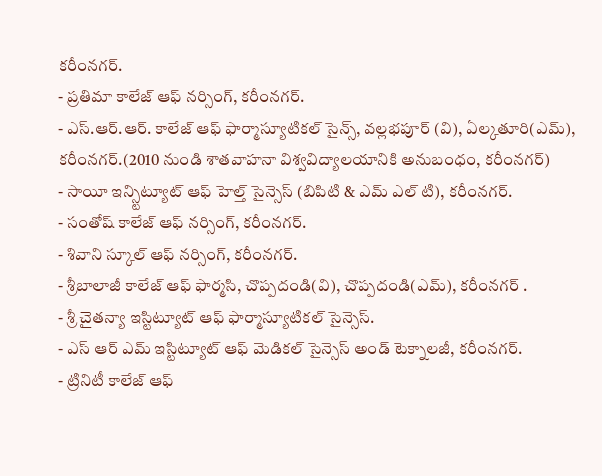కరీంనగర్.
- ప్రతిమా కాలేజ్ ఆఫ్ నర్సింగ్, కరీంనగర్.
- ఎస్.ఆర్.ఆర్. కాలేజ్ ఆఫ్ ఫార్మాస్యూటికల్ సైన్స్, వల్లభపూర్ (వి), ఏల్కతూరి(ఎమ్), కరీంనగర్.(2010 నుండి శాతవాహనా విశ్వవిద్యాలయానికి అనుబంధం, కరీంనగర్)
- సాయీ ఇన్స్టిట్యూట్ ఆఫ్ హెల్త్ సైన్సెస్ (బిపిటి & ఎమ్ ఎల్ టి), కరీంనగర్.
- సంతోష్ కాలేజ్ ఆఫ్ నర్సింగ్, కరీంనగర్.
- శివాని స్కూల్ ఆఫ్ నర్సింగ్, కరీంనగర్.
- శ్రీబాలాజీ కాలేజ్ ఆఫ్ ఫార్మసి, చొప్పదండి(వి), చొప్పదండి(ఎమ్), కరీంనగర్ .
- శ్రీ చైతన్యా ఇస్టిట్యూట్ ఆఫ్ ఫార్మాస్యూటికల్ సైన్సెస్.
- ఎస్ ఆర్ ఎమ్ ఇస్టిట్యూట్ ఆఫ్ మెడికల్ సైన్సెస్ అండ్ టెక్నాలజీ, కరీంనగర్.
- ట్రినిటీ కాలేజ్ ఆఫ్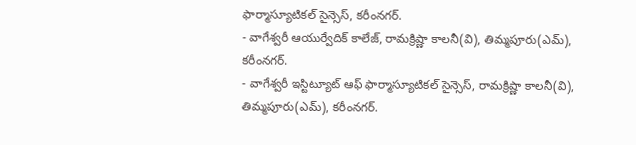ఫార్మాస్యూటికల్ సైన్సెస్, కరీంనగర్.
- వాగేశ్వరీ ఆయుర్వేదిక్ కాలేజ్, రామక్రిష్ణా కాలనీ(వి), తిమ్మపూరు(ఎమ్), కరీంనగర్.
- వాగేశ్వరీ ఇస్టిట్యూట్ ఆఫ్ ఫార్మాస్యూటికల్ సైన్సెస్, రామక్రిష్ణా కాలనీ(వి), తిమ్మపూరు(ఎమ్), కరీంనగర్.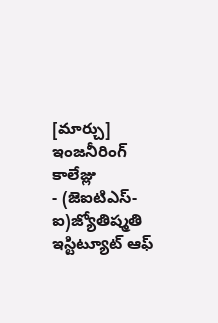[మార్చు] ఇంజనీరింగ్ కాలేజ్లు
- (జెఐటిఎస్-ఐ)జ్యోతిష్మతి ఇస్టిట్యూట్ ఆఫ్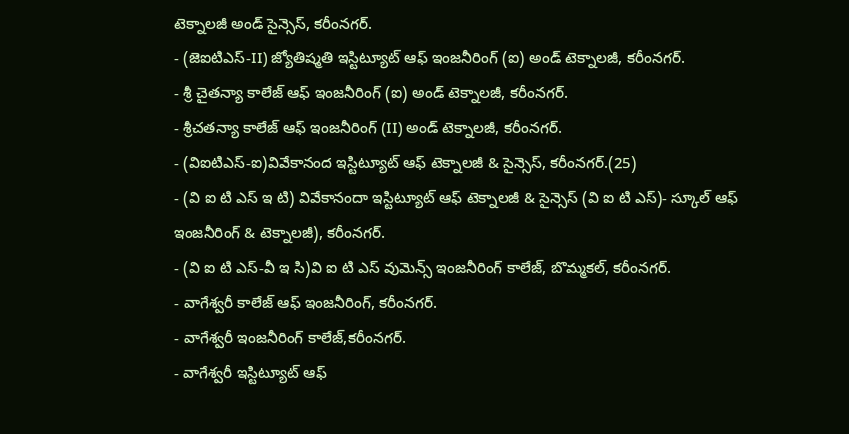టెక్నాలజీ అండ్ సైన్సెస్, కరీంనగర్.
- (జెఐటిఎస్-II) జ్యోతిష్మతి ఇస్టిట్యూట్ ఆఫ్ ఇంజనీరింగ్ (ఐ) అండ్ టెక్నాలజీ, కరీంనగర్.
- శ్రీ చైతన్యా కాలేజ్ ఆఫ్ ఇంజనీరింగ్ (ఐ) అండ్ టెక్నాలజీ, కరీంనగర్.
- శ్రీచతన్యా కాలేజ్ ఆఫ్ ఇంజనీరింగ్ (II) అండ్ టెక్నాలజీ, కరీంనగర్.
- (విఐటిఎస్-ఐ)వివేకానంద ఇస్టిట్యూట్ ఆఫ్ టెక్నాలజీ & సైన్సెస్, కరీంనగర్.(25)
- (వి ఐ టి ఎస్ ఇ టి) వివేకానందా ఇస్టిట్యూట్ ఆఫ్ టెక్నాలజీ & సైన్సెస్ (వి ఐ టి ఎస్)- స్కూల్ ఆఫ్ ఇంజనీరింగ్ & టెక్నాలజీ), కరీంనగర్.
- (వి ఐ టి ఎస్-వీ ఇ సి)వి ఐ టి ఎస్ వుమెన్స్ ఇంజనీరింగ్ కాలేజ్, బొమ్మకల్, కరీంనగర్.
- వాగేశ్వరీ కాలేజ్ ఆఫ్ ఇంజనీరింగ్, కరీంనగర్.
- వాగేశ్వరీ ఇంజనీరింగ్ కాలేజ్,కరీంనగర్.
- వాగేశ్వరీ ఇస్టిట్యూట్ ఆఫ్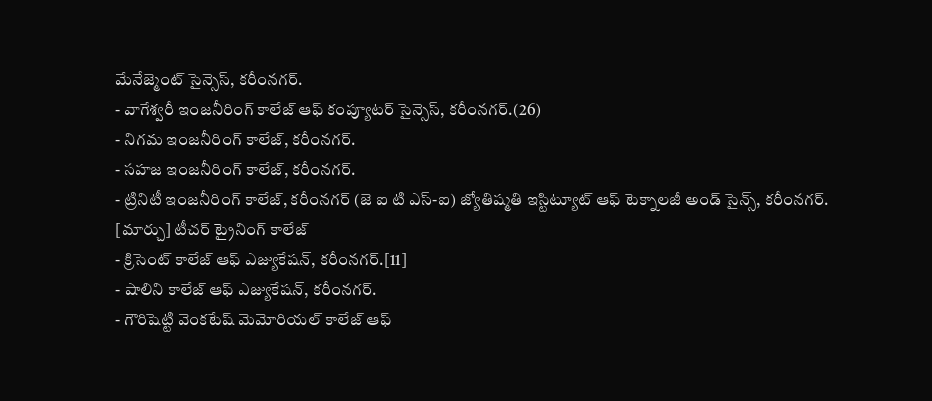మేనేజ్మెంట్ సైన్సెస్, కరీంనగర్.
- వాగేశ్వరీ ఇంజనీరింగ్ కాలేజ్ ఆఫ్ కంప్యూటర్ సైన్సెస్, కరీంనగర్.(26)
- నిగమ ఇంజనీరింగ్ కాలేజ్, కరీంనగర్.
- సహజ ఇంజనీరింగ్ కాలేజ్, కరీంనగర్.
- ట్రినిటీ ఇంజనీరింగ్ కాలేజ్, కరీంనగర్ (జె ఐ టి ఎస్-ఐ) జ్యోతిష్మతి ఇస్టిట్యూట్ ఆఫ్ టెక్నాలజీ అండ్ సైన్స్, కరీంనగర్.
[మార్చు] టీచర్ ట్రైనింగ్ కాలేజ్
- క్రిసెంట్ కాలేజ్ ఆఫ్ ఎజ్యుకేషన్, కరీంనగర్.[11]
- షాలిని కాలేజ్ ఆఫ్ ఎజ్యుకేషన్, కరీంనగర్.
- గౌరిషెట్టి వెంకటేష్ మెమోరియల్ కాలేజ్ ఆఫ్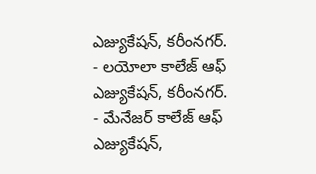ఎజ్యుకేషన్, కరీంనగర్.
- లయోలా కాలేజ్ ఆఫ్ ఎజ్యుకేషన్, కరీంనగర్.
- మేనేజర్ కాలేజ్ ఆఫ్ ఎజ్యుకేషన్,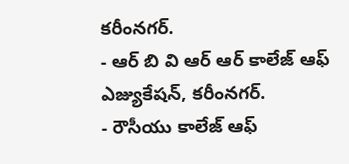కరీంనగర్.
- ఆర్ బి వి ఆర్ ఆర్ కాలేజ్ ఆఫ్ ఎజ్యుకేషన్, కరీంనగర్.
- రౌసీయు కాలేజ్ ఆఫ్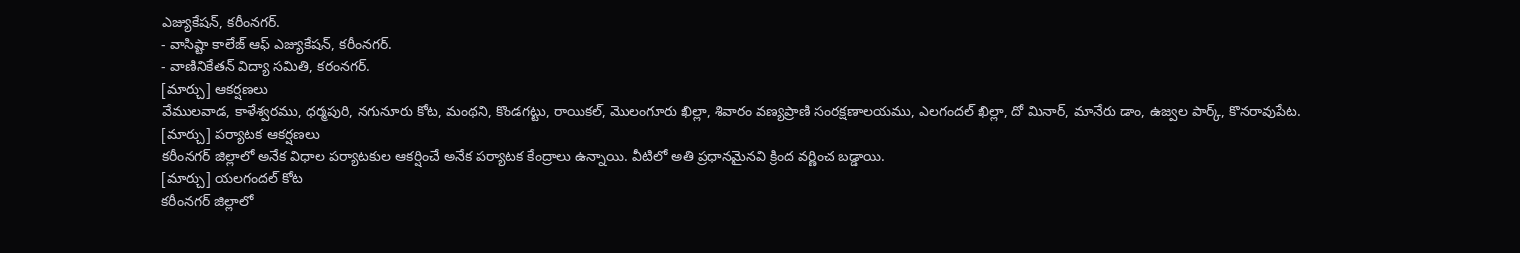ఎజ్యుకేషన్, కరీంనగర్.
- వాసిష్టా కాలేజ్ ఆఫ్ ఎజ్యుకేషన్, కరీంనగర్.
- వాణినికేతన్ విద్యా సమితి, కరంనగర్.
[మార్చు] ఆకర్షణలు
వేములవాడ, కాళేశ్వరము, ధర్మపురి, నగునూరు కోట, మంథని, కొండగట్టు, రాయికల్, మొలంగూరు ఖిల్లా, శివారం వణ్యప్రాణి సంరక్షణాలయము, ఎలగందల్ ఖిల్లా, దో మినార్, మానేరు డాం, ఉజ్వల పార్క్, కొనరావుపేట.
[మార్చు] పర్యాటక ఆకర్షణలు
కరీంనగర్ జిల్లాలో అనేక విధాల పర్యాటకుల ఆకర్షించే అనేక పర్యాటక కేంద్రాలు ఉన్నాయి. వీటిలో అతి ప్రధానమైనవి క్రింద వర్ణించ బడ్డాయి.
[మార్చు] యలగందల్ కోట
కరీంనగర్ జిల్లాలో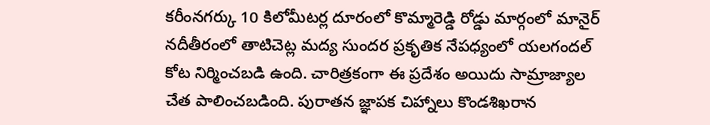కరీంనగర్కు 10 కిలోమీటర్ల దూరంలో కొమ్మారెడ్డి రోడ్డు మార్గంలో మానైర్ నదీతీరంలో తాటిచెట్ల మద్య సుందర ప్రకృతిక నేపధ్యంలో యలగందల్ కోట నిర్మించబడి ఉంది. చారిత్రకంగా ఈ ప్రదేశం అయిదు సామ్రాజ్యాల చేత పాలించబడింది. పురాతన జ్ఞాపక చిహ్నాలు కొండశిఖరాన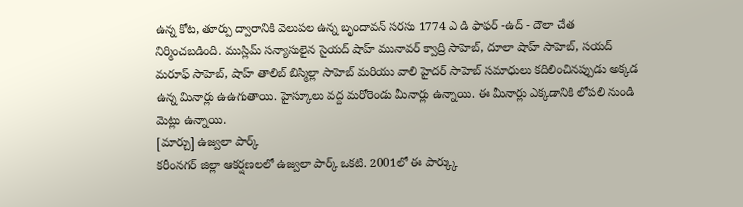ఉన్న కోట, తూర్పు ద్వారానికి వెలుపల ఉన్న బృందావన్ సరసు 1774 ఎ డి ఫాఫర్ -ఉద్ - దౌలా చేత నిర్మించబడింది. ముస్లిమ్ సన్యాసులైన సైయద్ షాహ్ మునావర్ క్వాద్రి సాహెబ్, దూలా షాహ్ సాహెబ్, సయద్ మరూఫ్ సాహెబ్, షాహ్ తాలిబ్ బిస్మిల్లా సాహెబ్ మరియు వాలి హైదర్ సాహెబ్ సమాధులు కదిలించినప్పుడు అక్కడ ఉన్న మినార్లు ఉఉగుతాయి. హైస్కూలు వద్ద మరోరెండు మీనార్లు ఉన్నాయి. ఈ మీనార్లు ఎక్కడానికి లోపలి నుండి మెట్లు ఉన్నాయి.
[మార్చు] ఉజ్వలా పార్క్
కరీంనగర్ జిల్లా ఆకర్షణలలో ఉజ్వలా పార్క్ ఒకటి. 2001లో ఈ పార్క్కు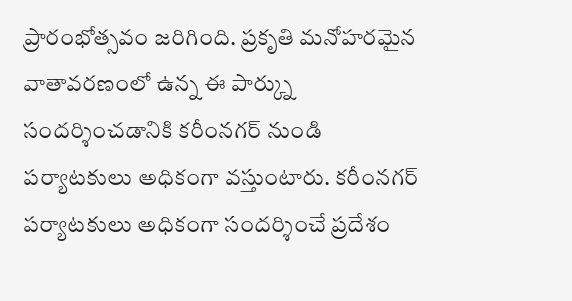ప్రారంభోత్సవం జరిగింది. ప్రకృతి మనోహరమైన వాతావరణంలో ఉన్న ఈ పార్క్ను సందర్శించడానికి కరీంనగర్ నుండి పర్యాటకులు అధికంగా వస్తుంటారు. కరీంనగర్ పర్యాటకులు అధికంగా సందర్శించే ప్రదేశం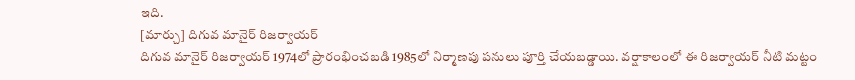ఇది.
[మార్చు] దిగువ మానైర్ రిజర్వాయర్
దిగువ మానైర్ రిజర్వాయర్ 1974లో ప్రారంభించబడి 1985లో నిర్మాణపు పనులు పూర్తి చేయబడ్డాయి. వర్షాకాలంలో ఈ రిజర్వాయర్ నీటి మట్టం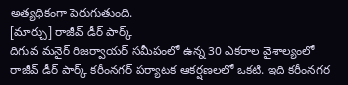అత్యధికంగా పెరుగుతుంది.
[మార్చు] రాజీవ్ డీర్ పార్క్
దిగువ మనైర్ రిజర్వాయర్ సమీపంలో ఉన్న 30 ఎకరాల వైశాల్యంలో రాజీవ్ డీర్ పార్క్ కరీంనగర్ పర్యాటక ఆకర్షణలలో ఒకటి. ఇది కరీంనగర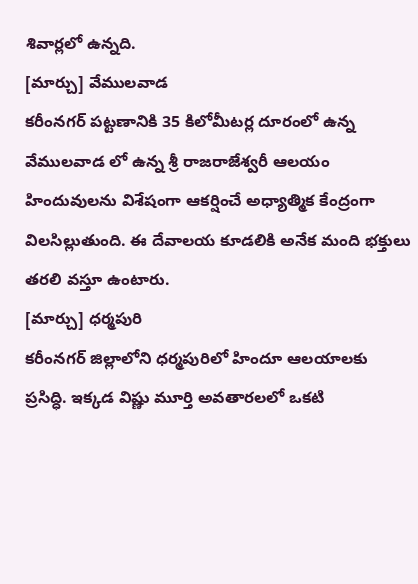శివార్లలో ఉన్నది.
[మార్చు] వేములవాడ
కరీంనగర్ పట్టణానికి 35 కిలోమీటర్ల దూరంలో ఉన్న వేములవాడ లో ఉన్న శ్రీ రాజరాజేశ్వరీ ఆలయం హిందువులను విశేషంగా ఆకర్షించే అధ్యాత్మిక కేంద్రంగా విలసిల్లుతుంది. ఈ దేవాలయ కూడలికి అనేక మంది భక్తులు తరలి వస్తూ ఉంటారు.
[మార్చు] ధర్మపురి
కరీంనగర్ జిల్లాలోని ధర్మపురిలో హిందూ ఆలయాలకు ప్రసిద్ధి. ఇక్కడ విష్ణు మూర్తి అవతారలలో ఒకటి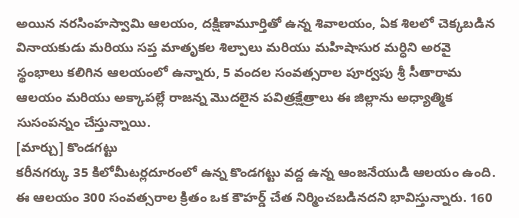అయిన నరసింహస్వామి ఆలయం, దక్షిణామూర్తితో ఉన్న శివాలయం, ఏక శిలలో చెక్కబడిన వినాయకుడు మరియు సప్త మాతృకల శిల్పాలు మరియు మహిషాసుర మర్ధిని అరవై స్థంభాలు కలిగిన ఆలయంలో ఉన్నారు, 5 వందల సంవత్సరాల పూర్వపు శ్రీ సీతారామ ఆలయం మరియు అక్కాపల్లే రాజన్న మొదలైన పవిత్రక్షేత్రాలు ఈ జిల్లాను అధ్యాత్మిక సుసంపన్నం చేస్తున్నాయి.
[మార్చు] కొండగట్టు
కరీనగర్కు 35 కిలోమీటర్లదూరంలో ఉన్న కొండగట్టు వద్ద ఉన్న ఆంజనేయుడి ఆలయం ఉంది. ఈ ఆలయం 300 సంవత్సరాల క్రితం ఒక కౌహర్డ్ చేత నిర్మించబడినదని భావిస్తున్నారు. 160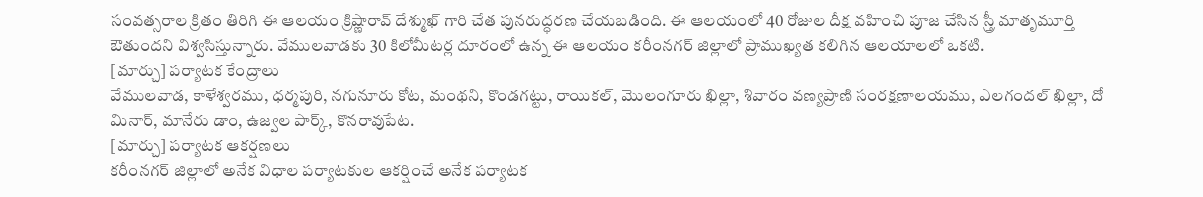సంవత్సరాల క్రితం తిరిగి ఈ ఆలయం క్రిష్ణారావ్ దేశ్ముఖ్ గారి చేత పునరుద్ధరణ చేయబడింది. ఈ ఆలయంలో 40 రోజుల దీక్ష వహించి పూజ చేసిన స్త్రీ మాతృమూర్తి ఔతుందని విశ్వసిస్తున్నారు. వేములవాడకు 30 కిలోమీటర్ల దూరంలో ఉన్న ఈ ఆలయం కరీంనగర్ జిల్లాలో ప్రాముఖ్యత కలిగిన ఆలయాలలో ఒకటి.
[మార్చు] పర్యాటక కేంద్రాలు
వేములవాడ, కాళేశ్వరము, ధర్మపురి, నగునూరు కోట, మంథని, కొండగట్టు, రాయికల్, మొలంగూరు ఖిల్లా, శివారం వణ్యప్రాణి సంరక్షణాలయము, ఎలగందల్ ఖిల్లా, దో మినార్, మానేరు డాం, ఉజ్వల పార్క్, కొనరావుపేట.
[మార్చు] పర్యాటక ఆకర్షణలు
కరీంనగర్ జిల్లాలో అనేక విధాల పర్యాటకుల ఆకర్షించే అనేక పర్యాటక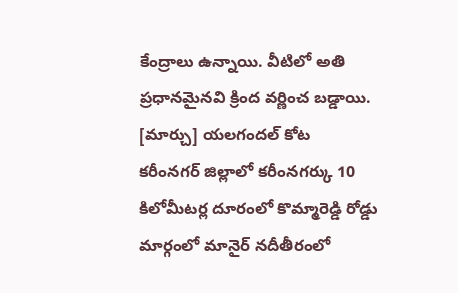కేంద్రాలు ఉన్నాయి. వీటిలో అతి ప్రధానమైనవి క్రింద వర్ణించ బడ్డాయి.
[మార్చు] యలగందల్ కోట
కరీంనగర్ జిల్లాలో కరీంనగర్కు 10 కిలోమీటర్ల దూరంలో కొమ్మారెడ్డి రోడ్డు మార్గంలో మానైర్ నదీతీరంలో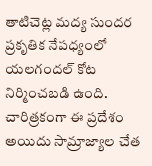తాటిచెట్ల మద్య సుందర ప్రకృతిక నేపధ్యంలో యలగందల్ కోట నిర్మించబడి ఉంది. చారిత్రకంగా ఈ ప్రదేశం అయిదు సామ్రాజ్యాల చేత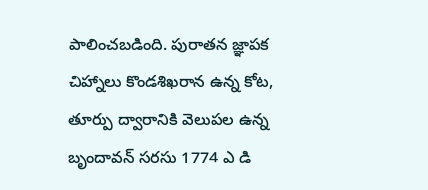పాలించబడింది. పురాతన జ్ఞాపక చిహ్నాలు కొండశిఖరాన ఉన్న కోట, తూర్పు ద్వారానికి వెలుపల ఉన్న బృందావన్ సరసు 1774 ఎ డి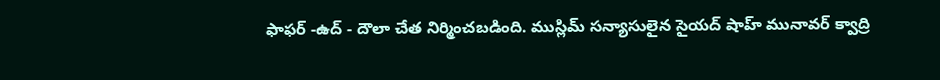ఫాఫర్ -ఉద్ - దౌలా చేత నిర్మించబడింది. ముస్లిమ్ సన్యాసులైన సైయద్ షాహ్ మునావర్ క్వాద్రి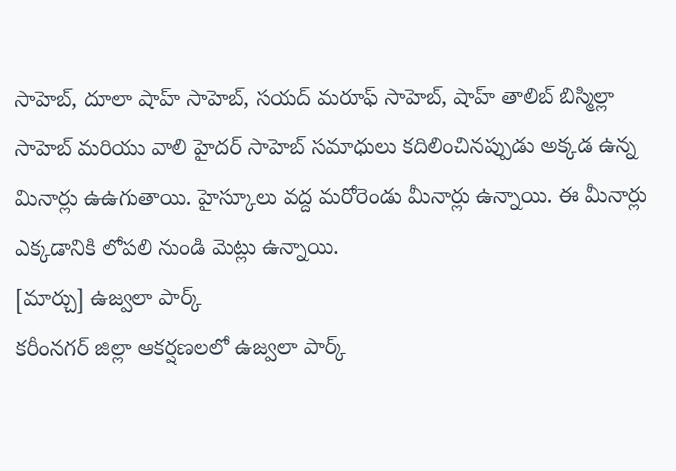సాహెబ్, దూలా షాహ్ సాహెబ్, సయద్ మరూఫ్ సాహెబ్, షాహ్ తాలిబ్ బిస్మిల్లా సాహెబ్ మరియు వాలి హైదర్ సాహెబ్ సమాధులు కదిలించినప్పుడు అక్కడ ఉన్న మినార్లు ఉఉగుతాయి. హైస్కూలు వద్ద మరోరెండు మీనార్లు ఉన్నాయి. ఈ మీనార్లు ఎక్కడానికి లోపలి నుండి మెట్లు ఉన్నాయి.
[మార్చు] ఉజ్వలా పార్క్
కరీంనగర్ జిల్లా ఆకర్షణలలో ఉజ్వలా పార్క్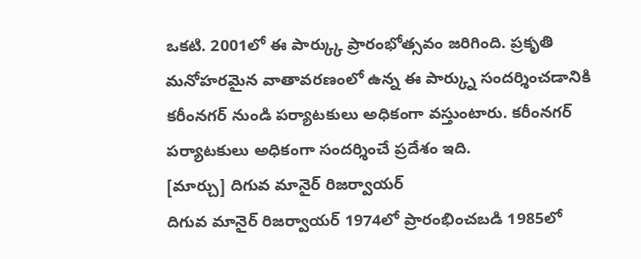ఒకటి. 2001లో ఈ పార్క్కు ప్రారంభోత్సవం జరిగింది. ప్రకృతి మనోహరమైన వాతావరణంలో ఉన్న ఈ పార్క్ను సందర్శించడానికి కరీంనగర్ నుండి పర్యాటకులు అధికంగా వస్తుంటారు. కరీంనగర్ పర్యాటకులు అధికంగా సందర్శించే ప్రదేశం ఇది.
[మార్చు] దిగువ మానైర్ రిజర్వాయర్
దిగువ మానైర్ రిజర్వాయర్ 1974లో ప్రారంభించబడి 1985లో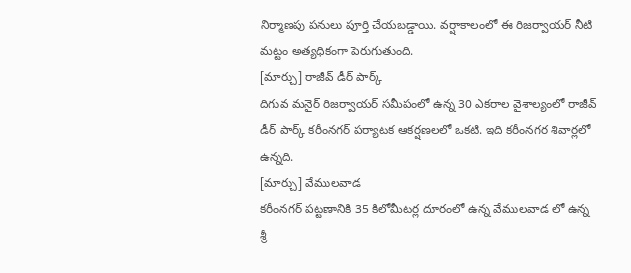నిర్మాణపు పనులు పూర్తి చేయబడ్డాయి. వర్షాకాలంలో ఈ రిజర్వాయర్ నీటి మట్టం అత్యధికంగా పెరుగుతుంది.
[మార్చు] రాజీవ్ డీర్ పార్క్
దిగువ మనైర్ రిజర్వాయర్ సమీపంలో ఉన్న 30 ఎకరాల వైశాల్యంలో రాజీవ్ డీర్ పార్క్ కరీంనగర్ పర్యాటక ఆకర్షణలలో ఒకటి. ఇది కరీంనగర శివార్లలో ఉన్నది.
[మార్చు] వేములవాడ
కరీంనగర్ పట్టణానికి 35 కిలోమీటర్ల దూరంలో ఉన్న వేములవాడ లో ఉన్న శ్రీ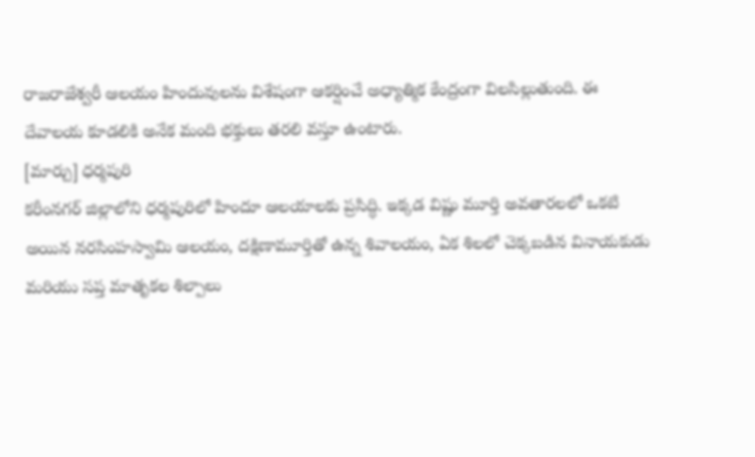రాజరాజేశ్వరీ ఆలయం హిందువులను విశేషంగా ఆకర్షించే అధ్యాత్మిక కేంద్రంగా విలసిల్లుతుంది. ఈ దేవాలయ కూడలికి అనేక మంది భక్తులు తరలి వస్తూ ఉంటారు.
[మార్చు] ధర్మపురి
కరీంనగర్ జిల్లాలోని ధర్మపురిలో హిందూ ఆలయాలకు ప్రసిద్ధి. ఇక్కడ విష్ణు మూర్తి అవతారలలో ఒకటి అయిన నరసింహస్వామి ఆలయం, దక్షిణామూర్తితో ఉన్న శివాలయం, ఏక శిలలో చెక్కబడిన వినాయకుడు మరియు సప్త మాతృకల శిల్పాలు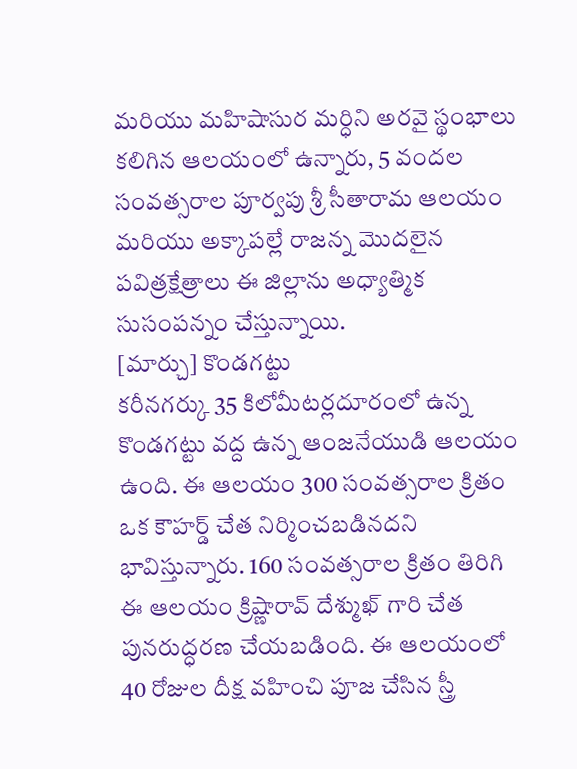మరియు మహిషాసుర మర్ధిని అరవై స్థంభాలు కలిగిన ఆలయంలో ఉన్నారు, 5 వందల సంవత్సరాల పూర్వపు శ్రీ సీతారామ ఆలయం మరియు అక్కాపల్లే రాజన్న మొదలైన పవిత్రక్షేత్రాలు ఈ జిల్లాను అధ్యాత్మిక సుసంపన్నం చేస్తున్నాయి.
[మార్చు] కొండగట్టు
కరీనగర్కు 35 కిలోమీటర్లదూరంలో ఉన్న కొండగట్టు వద్ద ఉన్న ఆంజనేయుడి ఆలయం ఉంది. ఈ ఆలయం 300 సంవత్సరాల క్రితం ఒక కౌహర్డ్ చేత నిర్మించబడినదని భావిస్తున్నారు. 160 సంవత్సరాల క్రితం తిరిగి ఈ ఆలయం క్రిష్ణారావ్ దేశ్ముఖ్ గారి చేత పునరుద్ధరణ చేయబడింది. ఈ ఆలయంలో 40 రోజుల దీక్ష వహించి పూజ చేసిన స్త్రీ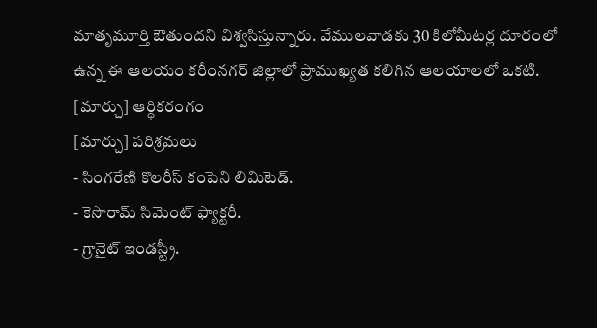మాతృమూర్తి ఔతుందని విశ్వసిస్తున్నారు. వేములవాడకు 30 కిలోమీటర్ల దూరంలో ఉన్న ఈ ఆలయం కరీంనగర్ జిల్లాలో ప్రాముఖ్యత కలిగిన ఆలయాలలో ఒకటి.
[మార్చు] ఆర్ధికరంగం
[మార్చు] పరిశ్రమలు
- సింగరేణి కొలరీస్ కంపెని లిమిటెడ్.
- కెసొరామ్ సిమెంట్ ఫ్యాక్టరీ.
- గ్రానైట్ ఇండస్ట్రీ.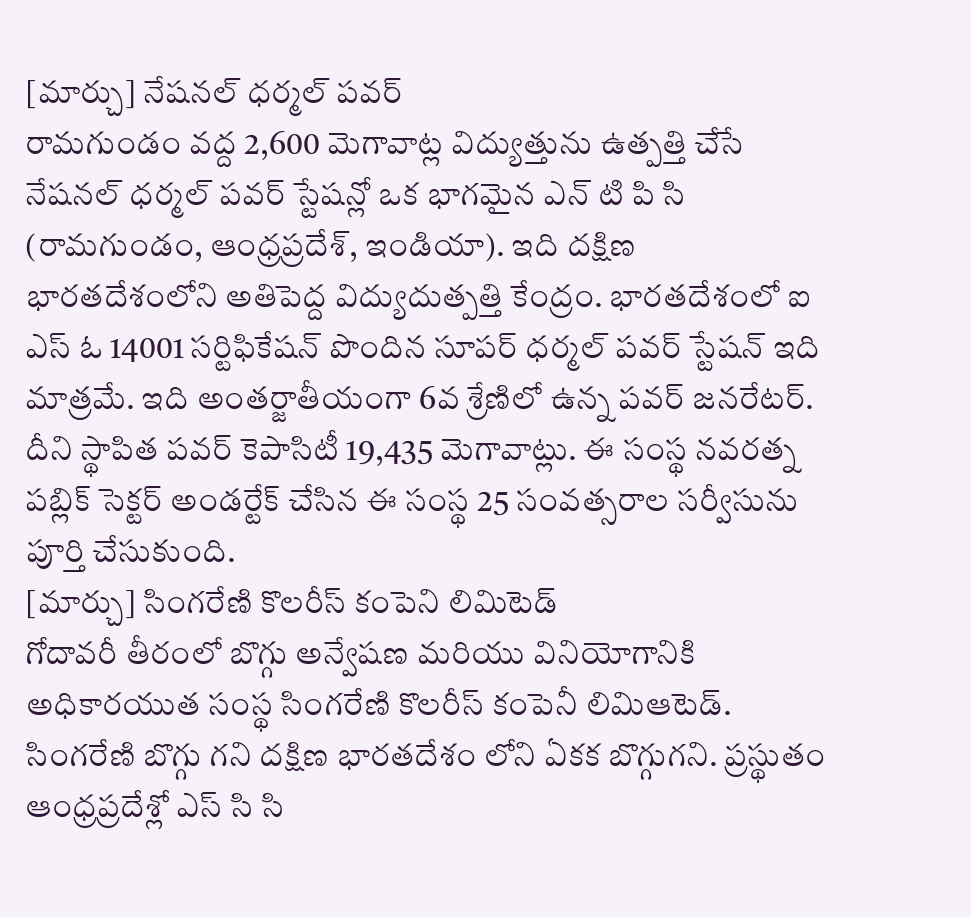[మార్చు] నేషనల్ ధర్మల్ పవర్
రామగుండం వద్ద 2,600 మెగావాట్ల విద్యుత్తును ఉత్పత్తి చేసే నేషనల్ ధర్మల్ పవర్ స్టేషన్లో ఒక భాగమైన ఎన్ టి పి సి (రామగుండం, ఆంధ్రప్రదేశ్, ఇండియా). ఇది దక్షిణ భారతదేశంలోని అతిపెద్ద విద్యుదుత్పత్తి కేంద్రం. భారతదేశంలో ఐ ఎస్ ఓ 14001 సర్టిఫికేషన్ పొందిన సూపర్ ధర్మల్ పవర్ స్టేషన్ ఇది మాత్రమే. ఇది అంతర్జాతీయంగా 6వ శ్రేణిలో ఉన్న పవర్ జనరేటర్. దీని స్థాపిత పవర్ కెపాసిటీ 19,435 మెగావాట్లు. ఈ సంస్థ నవరత్న పబ్లిక్ సెక్టర్ అండర్టేక్ చేసిన ఈ సంస్థ 25 సంవత్సరాల సర్వీసును పూర్తి చేసుకుంది.
[మార్చు] సింగరేణి కొలరీస్ కంపెని లిమిటెడ్
గోదావరీ తీరంలో బొగ్గు అన్వేషణ మరియు వినియోగానికి అధికారయుత సంస్థ సింగరేణి కొలరీస్ కంపెనీ లిమిఆటెడ్. సింగరేణి బొగ్గు గని దక్షిణ భారతదేశం లోని ఏకక బొగ్గుగని. ప్రస్థుతం ఆంధ్రప్రదేశ్లో ఎస్ సి సి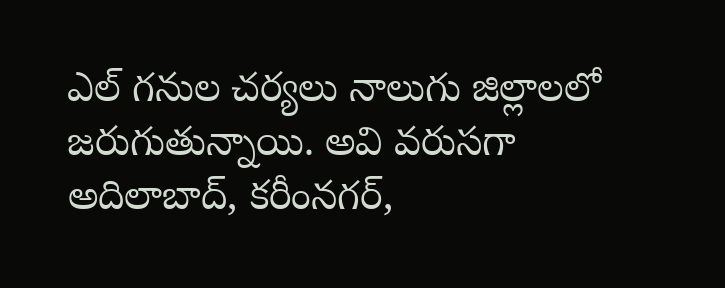ఎల్ గనుల చర్యలు నాలుగు జిల్లాలలో జరుగుతున్నాయి. అవి వరుసగా అదిలాబాద్, కరీంనగర్,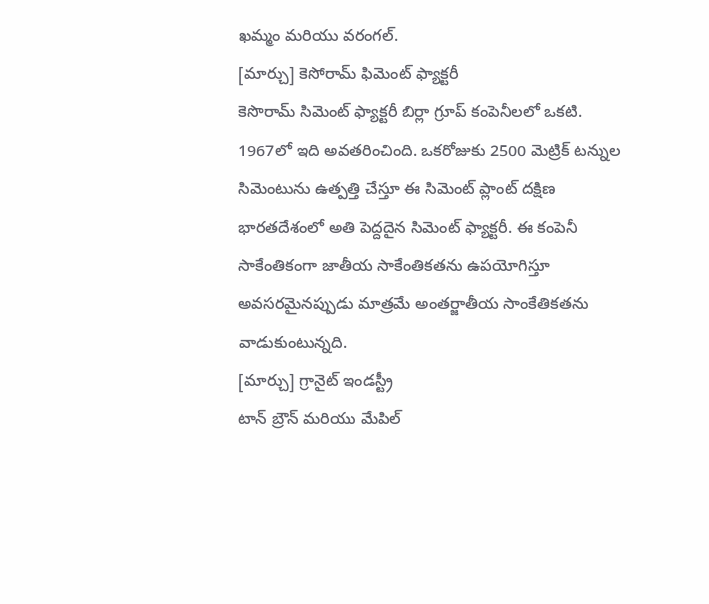ఖమ్మం మరియు వరంగల్.
[మార్చు] కెసోరామ్ ఫిమెంట్ ఫ్యాక్టరీ
కెసొరామ్ సిమెంట్ ఫ్యాక్టరీ బిర్లా గ్రూప్ కంపెనీలలో ఒకటి. 1967లో ఇది అవతరించింది. ఒకరోజుకు 2500 మెట్రిక్ టన్నుల సిమెంటును ఉత్పత్తి చేస్తూ ఈ సిమెంట్ ప్లాంట్ దక్షిణ భారతదేశంలో అతి పెద్దదైన సిమెంట్ ఫ్యాక్టరీ. ఈ కంపెనీ సాకేంతికంగా జాతీయ సాకేంతికతను ఉపయోగిస్తూ అవసరమైనప్పుడు మాత్రమే అంతర్జాతీయ సాంకేతికతను వాడుకుంటున్నది.
[మార్చు] గ్రానైట్ ఇండస్ట్రీ
టాన్ బ్రౌన్ మరియు మేపిల్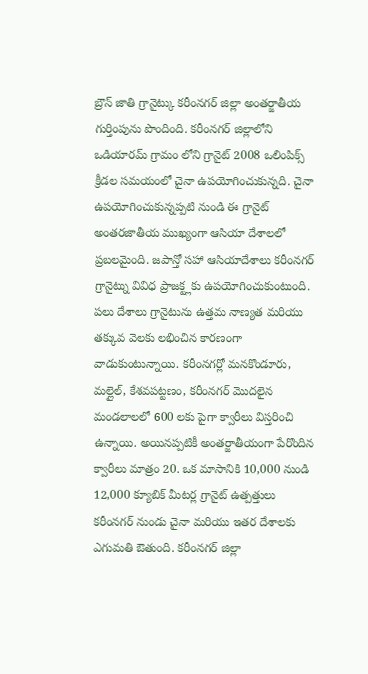బ్రౌన్ జాతి గ్రానైట్కు కరీంనగర్ జిల్లా అంతర్జాతీయ గుర్తింపును పొందింది. కరీంనగర్ జిల్లాలోని ఒడియారమ్ గ్రామం లోని గ్రానైట్ 2008 ఒలింపిక్స్ క్రీడల సమయంలో చైనా ఉపయోగించుకున్నది. చైనా ఉపయోగించుకున్నప్పటి నుండి ఈ గ్రానైట్ అంతరజాతీయ ముఖ్యంగా ఆసియా దేశాలలో ప్రబలమైంది. జపాన్తో సహా ఆసియాదేశాలు కరీంనగర్ గ్రానైట్ను వివిధ ప్రాజక్ట్లకు ఉపయోగించుకుంటుంది. పలు దేశాలు గ్రానైటును ఉత్తమ నాణ్యత మరియు తక్కువ వెలకు లభించిన కారణంగా వాడుకుంటున్నాయి. కరీంనగర్లో మనకొండూరు, మల్లైల్, కేశవపట్టణం, కరీంనగర్ మొదలైన మండలాలలో 600 లకు పైగా క్వారీలు విస్తరించి ఉన్నాయి. అయినప్పటికీ అంతర్జాతీయంగా పేరొందిన క్వారీలు మాత్రం 20. ఒక మాసానికి 10,000 నుండి 12,000 క్యూబిక్ మీటర్ల గ్రానైట్ ఉత్పత్తులు కరీంనగర్ నుండు చైనా మరియు ఇతర దేశాలకు ఎగుమతి ఔతుంది. కరీంనగర్ జిల్లా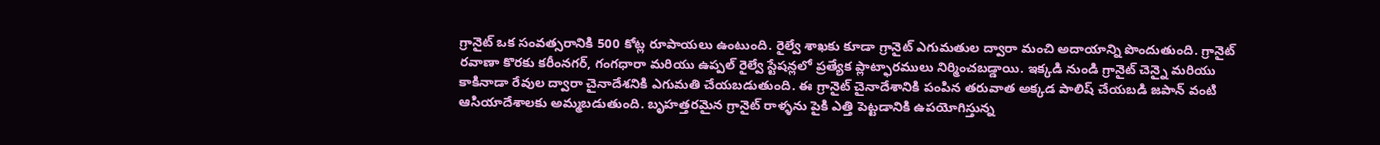గ్రానైట్ ఒక సంవత్సరానికి 500 కోట్ల రూపాయలు ఉంటుంది. రైల్వే శాఖకు కూడా గ్రానైట్ ఎగుమతుల ద్వారా మంచి అదాయాన్ని పొందుతుంది. గ్రానైట్ రవాణా కొరకు కరీంనగర్, గంగధారా మరియు ఉప్పల్ రైల్వే స్టేషన్లలో ప్రత్యేక ప్లాట్ఫారములు నిర్మించబడ్డాయి. ఇక్కడి నుండి గ్రానైట్ చెన్నై మరియు కాకినాడా రేవుల ద్వారా చైనాదేశనికి ఎగుమతి చేయబడుతుంది. ఈ గ్రానైట్ చైనాదేశానికి పంపిన తరువాత అక్కడ పాలిష్ చేయబడి జపాన్ వంటి ఆసియాదేశాలకు అమ్మబడుతుంది. బృహత్తరమైన గ్రానైట్ రాళ్ళను పైకి ఎత్తి పెట్టడానికి ఉపయోగిస్తున్న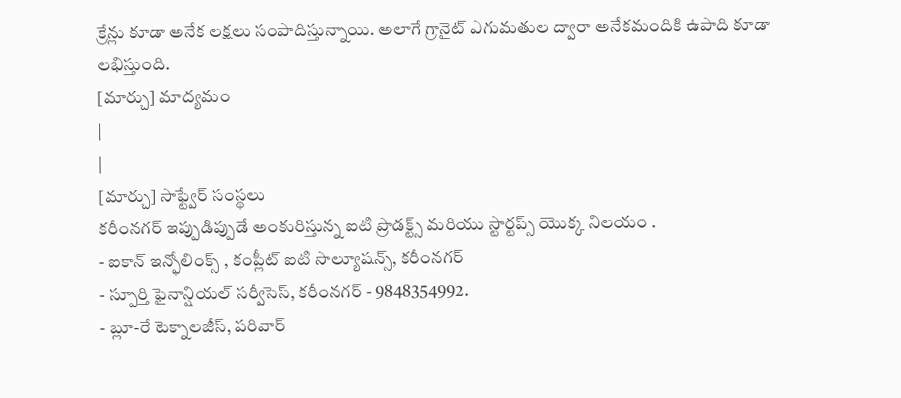క్రేన్లు కూడా అనేక లక్షలు సంపాదిస్తున్నాయి. అలాగే గ్రానైట్ ఎగుమతుల ద్వారా అనేకమందికి ఉపాది కూడా లభిస్తుంది.
[మార్చు] మాద్యమం
|
|
[మార్చు] సాఫ్ట్వేర్ సంస్థలు
కరీంనగర్ ఇప్పుడిప్పుడే అంకురిస్తున్న ఐటి ప్రొడక్ట్స్ మరియు స్టార్టప్స్ యొక్క నిలయం .
- ఐకాన్ ఇన్ఫోలింక్స్ , కంప్లీట్ ఐటి సొల్యూషన్స్, కరీంనగర్
- స్పూర్తి ఫైనాన్షియల్ సర్వీసెస్, కరీంనగర్ - 9848354992.
- బ్లూ-రే టెక్నాలజీస్, పరివార్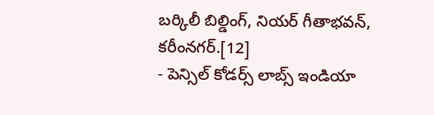బర్కిలీ బిల్డింగ్, నియర్ గీతాభవన్, కరీంనగర్.[12]
- పెన్సిల్ కోడర్స్ లాబ్స్ ఇండియా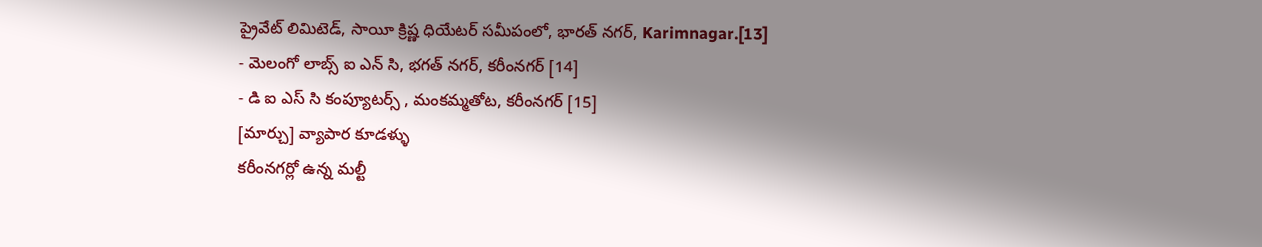ప్రైవేట్ లిమిటెడ్, సాయీ క్రిష్ణ ధియేటర్ సమీపంలో, భారత్ నగర్, Karimnagar.[13]
- మెలంగో లాబ్స్ ఐ ఎన్ సి, భగత్ నగర్, కరీంనగర్ [14]
- డి ఐ ఎస్ సి కంప్యూటర్స్ , మంకమ్మతోట, కరీంనగర్ [15]
[మార్చు] వ్యాపార కూడళ్ళు
కరీంనగర్లో ఉన్న మల్టీ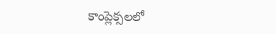కాంప్లెక్సలలో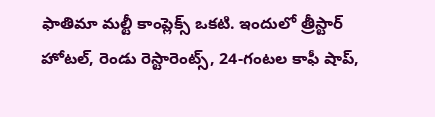ఫాతిమా మల్టీ కాంప్లెక్స్ ఒకటి. ఇందులో త్రీస్టార్ హోటల్, రెండు రెస్టారెంట్స్, 24-గంటల కాఫీ షాప్,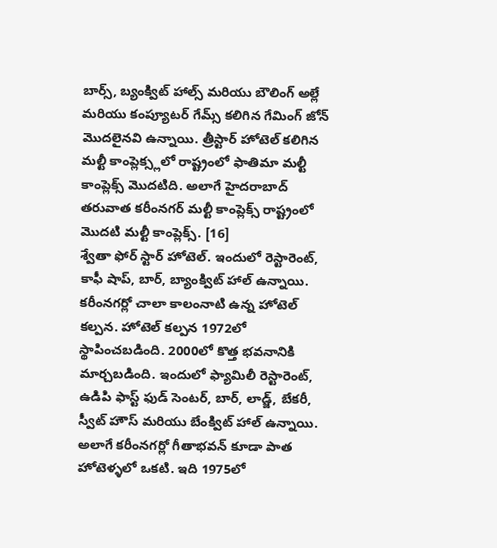బార్స్, బ్యంక్విట్ హాల్స్ మరియు బౌలింగ్ అల్లే మరియు కంప్యూటర్ గేమ్స్ కలిగిన గేమింగ్ జోన్ మొదలైనవి ఉన్నాయి. త్రీస్టార్ హోటెల్ కలిగిన మల్టీ కాంప్లెక్స్లలో రాష్ట్రంలో ఫాతిమా మల్టీ కాంప్లెక్స్ మొదటిది. అలాగే హైదరాబాద్ తరువాత కరీంనగర్ మల్టీ కాంప్లెక్స్ రాష్ట్రంలో మొదటి మల్టీ కాంప్లెక్స్. [16]
శ్వేతా ఫోర్ స్టార్ హోటెల్. ఇందులో రెస్టారెంట్, కాఫీ షాప్, బార్, బ్యాంక్విట్ హాల్ ఉన్నాయి.
కరీంనగర్లో చాలా కాలంనాటి ఉన్న హోటెల్ కల్పన. హోటెల్ కల్పన 1972లో స్థాపించబడింది. 2000లో కొత్త భవనానికి మార్చబడింది. ఇందులో ఫ్యామిలీ రెస్టారెంట్, ఉడిపి ఫాస్ట్ ఫుడ్ సెంటర్, బార్, లాడ్జ్, బేకరీ, స్వీట్ హౌస్ మరియు బేంక్విట్ హాల్ ఉన్నాయి. అలాగే కరీంనగర్లో గీతాభవన్ కూడా పాత హోటెళ్ళలో ఒకటి. ఇది 1975లో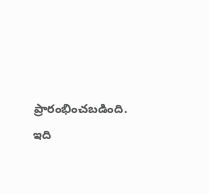ప్రారంభించబడింది. ఇది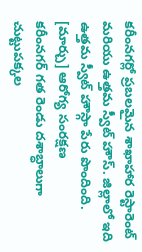కరీంనగర్లో ప్రబలమైన శాఖాహార రెస్టారెంట్ మరియు ఉత్తమ స్వీట్ హౌస్. జిల్లాలో ఇది ఉత్తమ స్వీట్ హౌస్గా పేరు పొందింది.
[మార్చు] ఆరోగ్య సంరక్షణ
కరీంనగర్ గత రెండు దశాబ్ధాలుగా చుట్టుపక్కల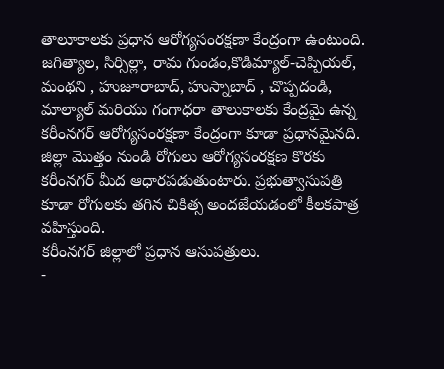తాలూకాలకు ప్రధాన ఆరోగ్యసంరక్షణా కేంద్రంగా ఉంటుంది. జగిత్యాల, సిర్సిల్లా, రామ గుండం,కొడిమ్యాల్-చెప్పియల్, మంథని , హుజూరాబాద్, హుస్నాబాద్ , చొప్పదండి, మాల్యాల్ మరియు గంగాధరా తాలుకాలకు కేంద్రమై ఉన్న కరీంనగర్ ఆరోగ్యసంరక్షణా కేంద్రంగా కూడా ప్రధానమైనది. జిల్లా మొత్తం నుండి రోగులు ఆరోగ్యసంరక్షణ కొరకు కరీంనగర్ మీద ఆధారపడుతుంటారు. ప్రభుత్వాసుపత్రి కూడా రోగులకు తగిన చికిత్స అందజేయడంలో కీలకపాత్ర వహిస్తుంది.
కరీంనగర్ జిల్లాలో ప్రధాన ఆసుపత్రులు.
-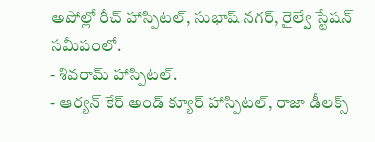అపోల్లో రీచ్ హాస్పిటల్, సుభాష్ నగర్, రైల్వే స్టేషన్ సమీపంలో.
- శివరామ్ హాస్పిటల్.
- ఆర్యన్ కేర్ అండ్ క్యూర్ హాస్పిటల్, రాజా డీలక్స్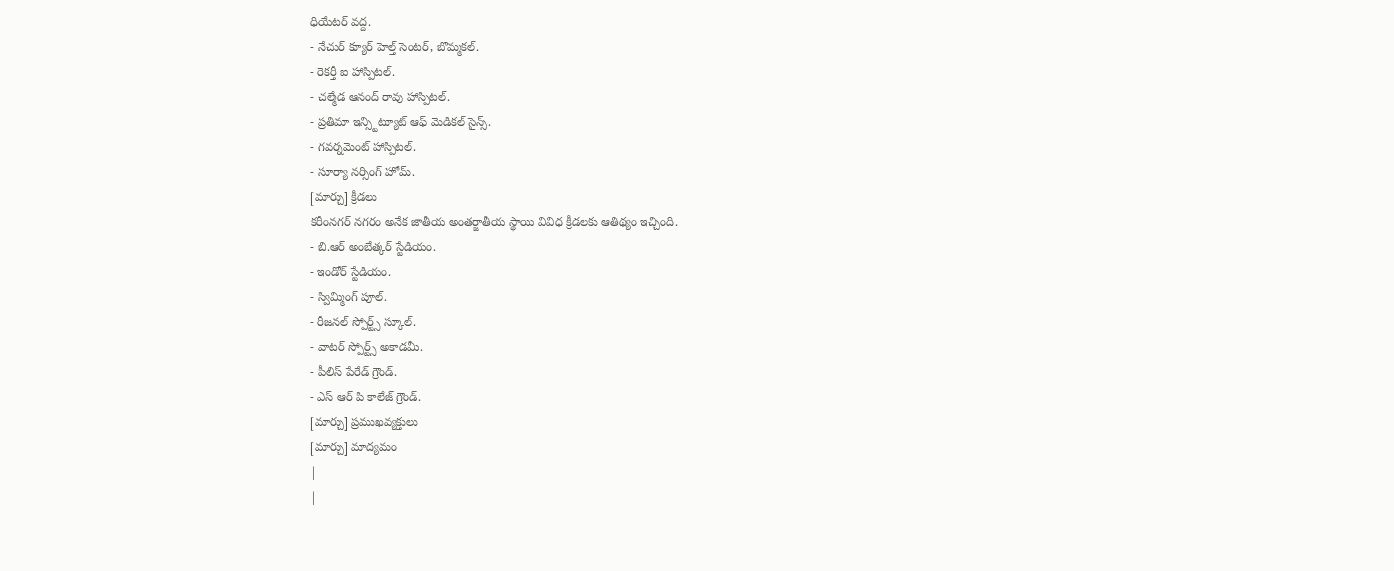ధియేటర్ వద్ద.
- నేచుర్ క్యూర్ హెల్త్ సెంటర్, బొమ్మకల్.
- రెకర్తీ ఐ హాస్పిటల్.
- చల్మేడ ఆనంద్ రావు హాస్పిటల్.
- ప్రతిమా ఇన్స్టిట్యూట్ ఆఫ్ మెడికల్ సైన్స్.
- గవర్నమెంట్ హాస్పిటల్.
- సూర్యా నర్సింగ్ హోమ్.
[మార్చు] క్రీడలు
కరీంనగర్ నగరం అనేక జాతీయ అంతర్జాతీయ స్థాయి వివిధ క్రీడలకు ఆతిథ్యం ఇచ్చింది.
- బి.ఆర్ అంబేత్కర్ స్టేడియం.
- ఇండోర్ స్టేడియం.
- స్విమ్మింగ్ పూల్.
- రీజనల్ స్పోర్ట్స్ స్కూల్.
- వాటర్ స్పోర్ట్స్ అకాడమీ.
- పీలిస్ పేరేడ్ గ్రౌండ్.
- ఎస్ ఆర్ పి కాలేజ్ గ్రౌండ్.
[మార్చు] ప్రముఖవ్యక్తులు
[మార్చు] మాద్యమం
|
|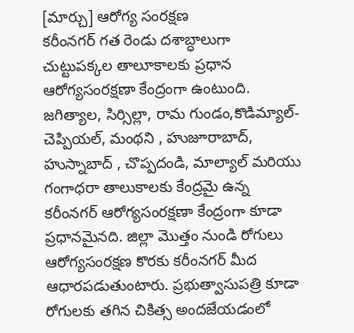[మార్చు] ఆరోగ్య సంరక్షణ
కరీంనగర్ గత రెండు దశాబ్ధాలుగా చుట్టుపక్కల తాలూకాలకు ప్రధాన ఆరోగ్యసంరక్షణా కేంద్రంగా ఉంటుంది. జగిత్యాల, సిర్సిల్లా, రామ గుండం,కొడిమ్యాల్-చెప్పియల్, మంథని , హుజూరాబాద్, హుస్నాబాద్ , చొప్పదండి, మాల్యాల్ మరియు గంగాధరా తాలుకాలకు కేంద్రమై ఉన్న కరీంనగర్ ఆరోగ్యసంరక్షణా కేంద్రంగా కూడా ప్రధానమైనది. జిల్లా మొత్తం నుండి రోగులు ఆరోగ్యసంరక్షణ కొరకు కరీంనగర్ మీద ఆధారపడుతుంటారు. ప్రభుత్వాసుపత్రి కూడా రోగులకు తగిన చికిత్స అందజేయడంలో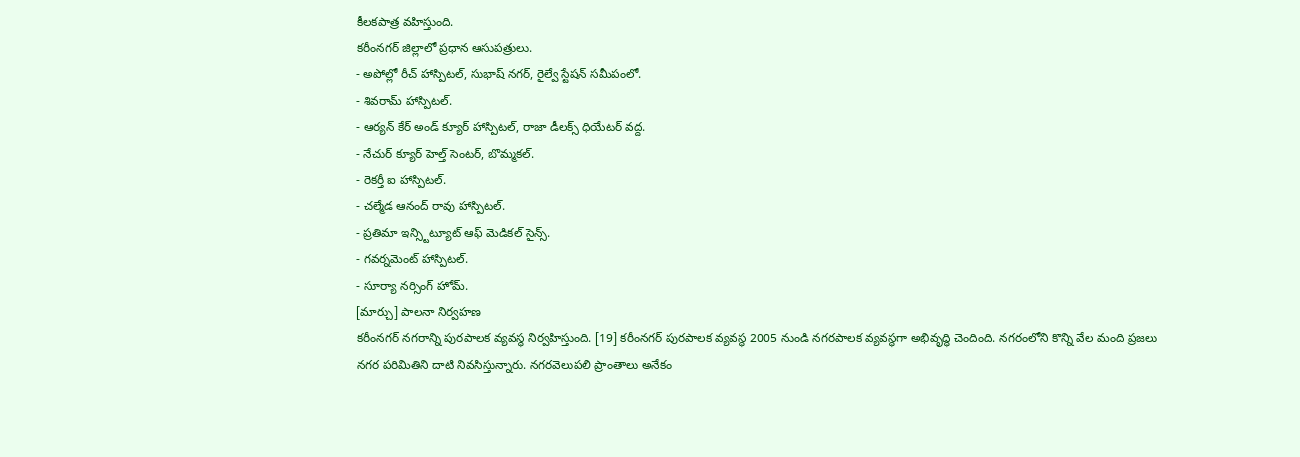కీలకపాత్ర వహిస్తుంది.
కరీంనగర్ జిల్లాలో ప్రధాన ఆసుపత్రులు.
- అపోల్లో రీచ్ హాస్పిటల్, సుభాష్ నగర్, రైల్వే స్టేషన్ సమీపంలో.
- శివరామ్ హాస్పిటల్.
- ఆర్యన్ కేర్ అండ్ క్యూర్ హాస్పిటల్, రాజా డీలక్స్ ధియేటర్ వద్ద.
- నేచుర్ క్యూర్ హెల్త్ సెంటర్, బొమ్మకల్.
- రెకర్తీ ఐ హాస్పిటల్.
- చల్మేడ ఆనంద్ రావు హాస్పిటల్.
- ప్రతిమా ఇన్స్టిట్యూట్ ఆఫ్ మెడికల్ సైన్స్.
- గవర్నమెంట్ హాస్పిటల్.
- సూర్యా నర్సింగ్ హోమ్.
[మార్చు] పాలనా నిర్వహణ
కరీంనగర్ నగరాన్ని పురపాలక వ్యవస్థ నిర్వహిస్తుంది. [19] కరీంనగర్ పురపాలక వ్యవస్థ 2005 నుండి నగరపాలక వ్యవస్థగా అభివృద్ధి చెందింది. నగరంలోని కొన్ని వేల మంది ప్రజలు నగర పరిమితిని దాటి నివసిస్తున్నారు. నగరవెలుపలి ప్రాంతాలు అనేకం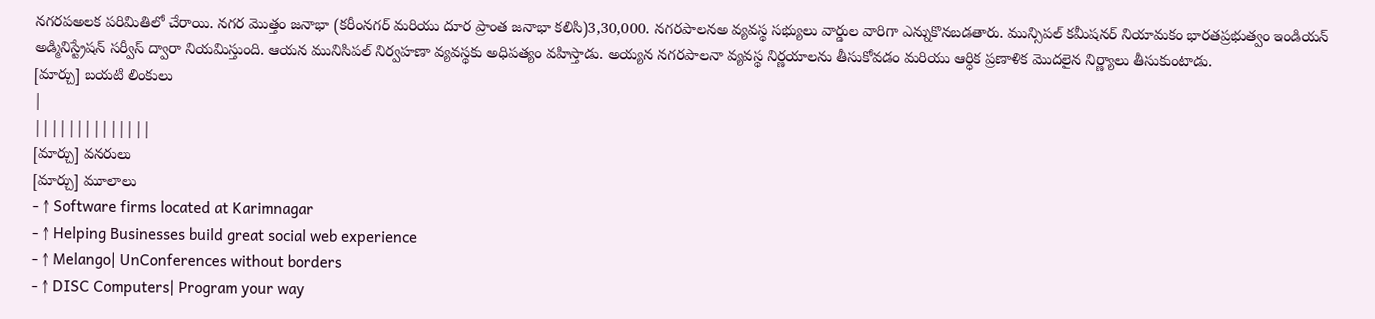నగరపఅలక పరిమితిలో చేరాయి. నగర మొత్తం జనాభా (కరీంనగర్ మరియు దూర ప్రాంత జనాభా కలిసి)3,30,000. నగరపాలనఅ వ్యవస్థ సభ్యులు వార్డుల వారిగా ఎన్నుకొనబడతారు. మున్సిపల్ కమీషనర్ నియామకం భారతప్రభుత్వం ఇండియన్ అడ్మినిస్ట్రేషన్ సర్వీస్ ద్వారా నియమిస్తుంది. ఆయన మునిసిపల్ నిర్వహణా వ్యవస్థకు అధిపత్యం వహిస్తాడు. అయ్యన నగరపాలనా వ్యవస్థ నిర్ణయాలను తీసుకోవడం మరియు ఆర్ధిక ప్రణాళిక మొదలైన నిర్ణ్యాలు తీసుకుంటాడు.
[మార్చు] బయటి లింకులు
|
||||||||||||||
[మార్చు] వనరులు
[మార్చు] మూలాలు
- ↑ Software firms located at Karimnagar
- ↑ Helping Businesses build great social web experience
- ↑ Melango| UnConferences without borders
- ↑ DISC Computers| Program your way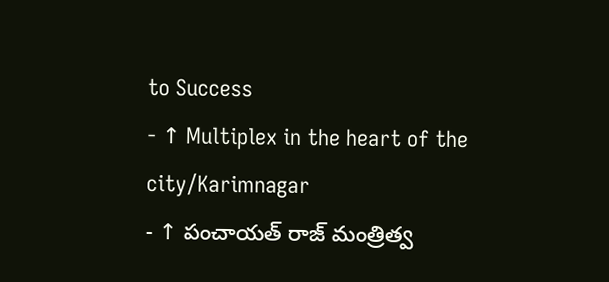to Success
- ↑ Multiplex in the heart of the city/Karimnagar
- ↑ పంచాయత్ రాజ్ మంత్రిత్వ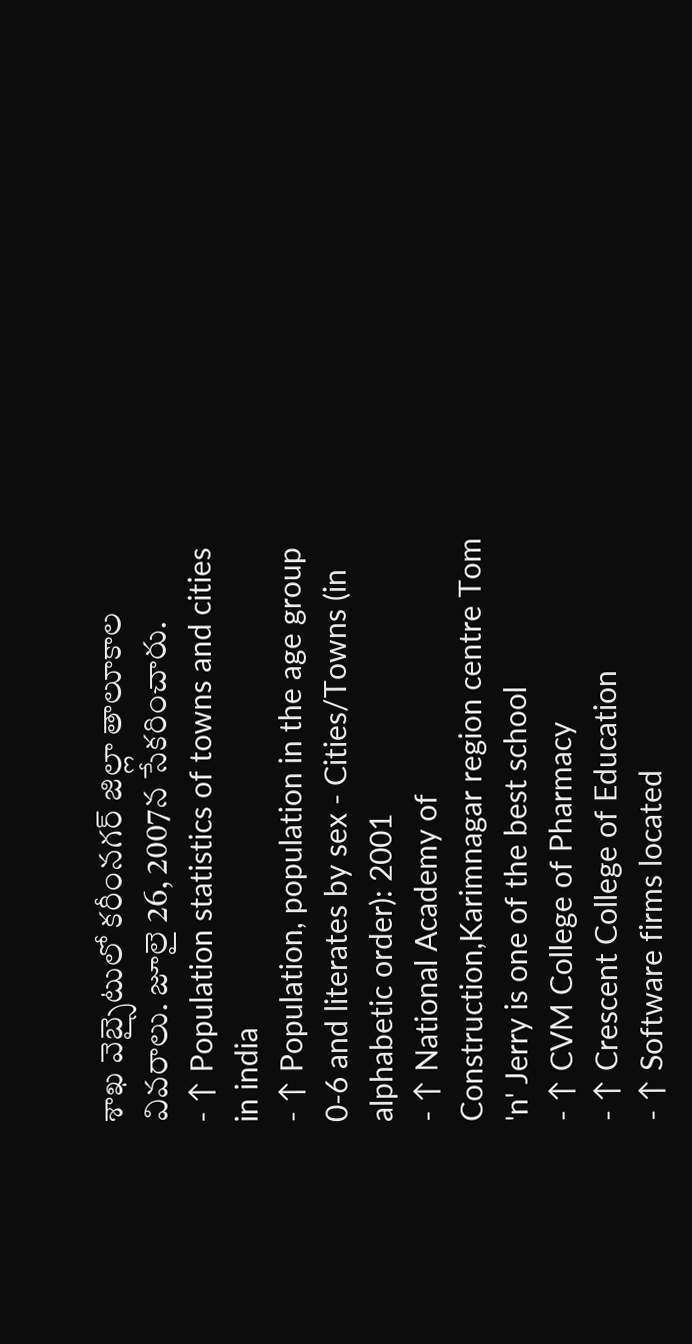శాఖ వెబ్సైటులో కరీంనగర్ జిల్లా తాలూకాల వివరాలు. జూలై 26, 2007న సేకరించారు.
- ↑ Population statistics of towns and cities in india
- ↑ Population, population in the age group 0-6 and literates by sex - Cities/Towns (in alphabetic order): 2001
- ↑ National Academy of Construction,Karimnagar region centre Tom 'n' Jerry is one of the best school
- ↑ CVM College of Pharmacy
- ↑ Crescent College of Education
- ↑ Software firms located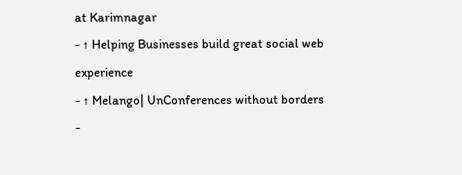at Karimnagar
- ↑ Helping Businesses build great social web experience
- ↑ Melango| UnConferences without borders
-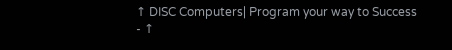↑ DISC Computers| Program your way to Success
- ↑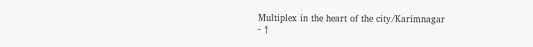Multiplex in the heart of the city/Karimnagar
- ↑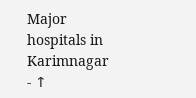Major hospitals in Karimnagar
- ↑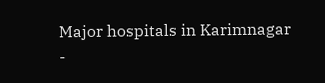Major hospitals in Karimnagar
-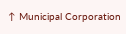↑ Municipal Corporation